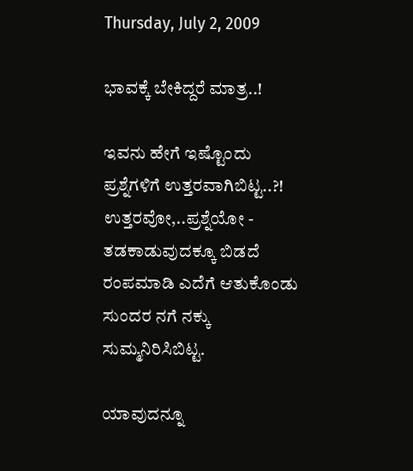Thursday, July 2, 2009

ಭಾವಕ್ಕೆ ಬೇಕಿದ್ದರೆ ಮಾತ್ರ..!

ಇವನು ಹೇಗೆ ಇಷ್ಟೊಂದು ಪ್ರಶ್ನೆಗಳಿಗೆ ಉತ್ತರವಾಗಿಬಿಟ್ಟ..?! ಉತ್ತರವೋ,..ಪ್ರಶ್ನೆಯೋ - ತಡಕಾಡುವುದಕ್ಕೂ ಬಿಡದೆ ರಂಪಮಾಡಿ ಎದೆಗೆ ಆತುಕೊಂಡು ಸುಂದರ ನಗೆ ನಕ್ಕು ಸುಮ್ಮನಿರಿಸಿಬಿಟ್ಟ.

ಯಾವುದನ್ನೂ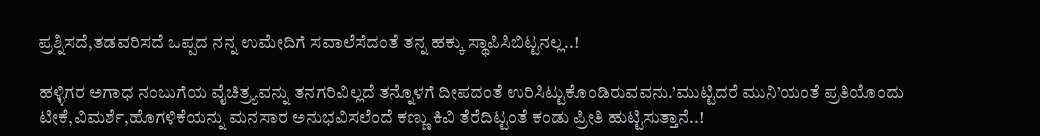ಪ್ರಶ್ನಿಸದೆ,ತಡವರಿಸದೆ ಒಪ್ಪದ ನನ್ನ ಉಮೇದಿಗೆ ಸವಾಲೆಸೆದಂತೆ ತನ್ನ ಹಕ್ಕು ಸ್ಥಾಪಿಸಿಬಿಟ್ಟನಲ್ಲ..!

ಹಳ್ಳಿಗರ ಅಗಾಧ ನಂಬುಗೆಯ ವೈಚಿತ್ರ್ಯವನ್ನು ತನಗರಿವಿಲ್ಲದೆ ತನ್ನೊಳಗೆ ದೀಪದಂತೆ ಉರಿಸಿಟ್ಟುಕೊಂಡಿರುವವನು.’ಮುಟ್ಟಿದರೆ ಮುನಿ’ಯಂತೆ ಪ್ರತಿಯೊಂದು ಟೀಕೆ,ವಿಮರ್ಶೆ,ಹೊಗಳಿಕೆಯನ್ನು ಮನಸಾರ ಅನುಭವಿಸಲೆಂದೆ ಕಣ್ಣು ಕಿವಿ ತೆರೆದಿಟ್ಟಂತೆ ಕಂಡು ಪ್ರೀತಿ ಹುಟ್ಟಿಸುತ್ತಾನೆ..!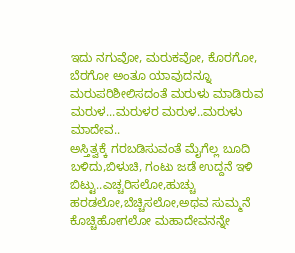ಇದು ನಗುವೋ, ಮರುಕವೋ, ಕೊರಗೋ, ಬೆರಗೋ ಅಂತೂ ಯಾವುದನ್ನೂ ಮರುಪರಿಶೀಲಿಸದಂತೆ ಮರುಳು ಮಾಡಿರುವ ಮರುಳ...ಮರುಳರ ಮರುಳ..ಮರುಳು ಮಾದೇವ..
ಅಸ್ತಿತ್ವಕ್ಕೆ ಗರಬಡಿಸುವಂತೆ ಮೈಗೆಲ್ಲ ಬೂದಿ ಬಳಿದು,ಬಿಳುಚಿ, ಗಂಟು ಜಡೆ ಉದ್ದನೆ ಇಳಿ ಬಿಟ್ಟು..ಎಚ್ಚರಿಸಲೋ,ಹುಚ್ಚು ಹರಡಲೋ,ಬೆಚ್ಚಿಸಲೋ,ಅಥವ ಸುಮ್ಮನೆ ಕೊಚ್ಚಿಹೋಗಲೋ ಮಹಾದೇವನನ್ನೇ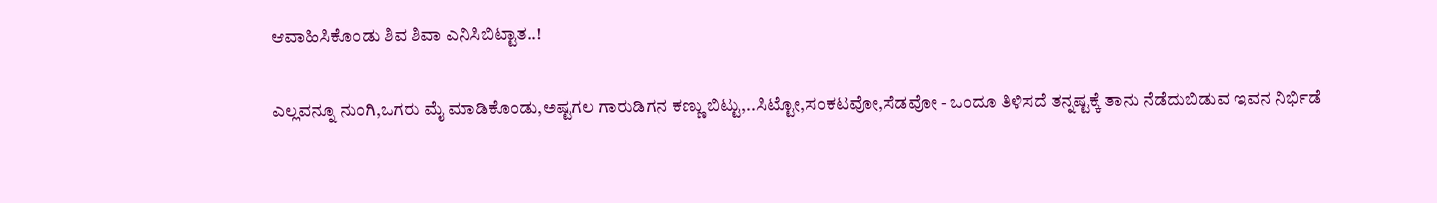ಆವಾಹಿಸಿಕೊಂಡು ಶಿವ ಶಿವಾ ಎನಿಸಿಬಿಟ್ಟಾತ..!

ಎಲ್ಲವನ್ನೂ ನುಂಗಿ,ಒಗರು ಮೈ ಮಾಡಿಕೊಂಡು,ಅಷ್ಟಗಲ ಗಾರುಡಿಗನ ಕಣ್ಣು ಬಿಟ್ಟು,..ಸಿಟ್ಟೋ,ಸಂಕಟವೋ,ಸೆಡವೋ - ಒಂದೂ ತಿಳಿಸದೆ ತನ್ನಷ್ಟಕ್ಕೆ ತಾನು ನೆಡೆದುಬಿಡುವ ಇವನ ನಿರ್ಭಿಡೆ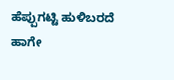ಹೆಪ್ಪುಗಟ್ಟಿ ಹುಳಿಬರದೆ ಹಾಗೇ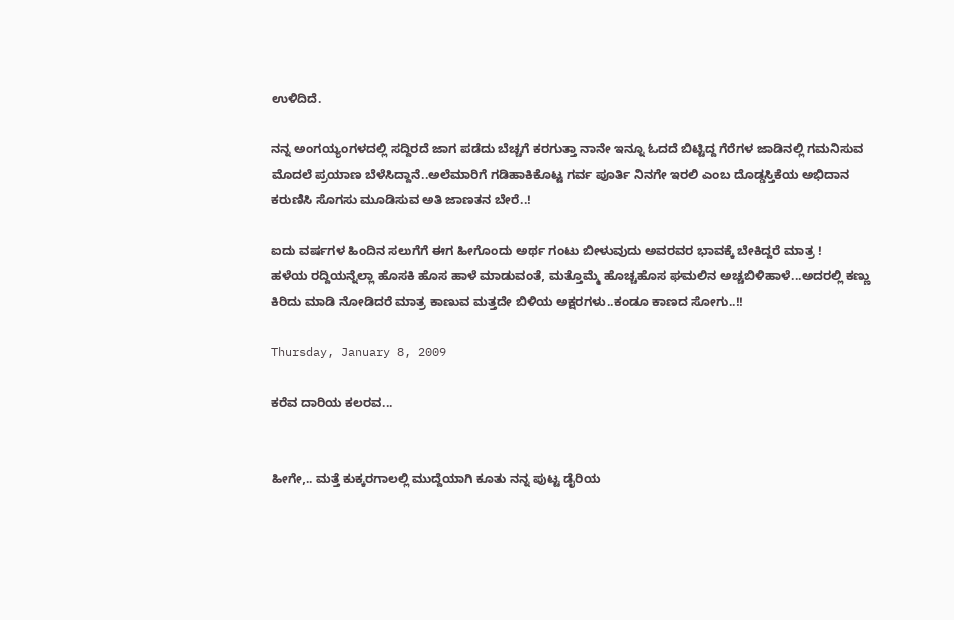ಉಳಿದಿದೆ.

ನನ್ನ ಅಂಗಯ್ಯಂಗಳದಲ್ಲಿ ಸದ್ದಿರದೆ ಜಾಗ ಪಡೆದು ಬೆಚ್ಚಗೆ ಕರಗುತ್ತಾ ನಾನೇ ಇನ್ನೂ ಓದದೆ ಬಿಟ್ಟಿದ್ದ ಗೆರೆಗಳ ಜಾಡಿನಲ್ಲಿ ಗಮನಿಸುವ ಮೊದಲೆ ಪ್ರಯಾಣ ಬೆಳೆಸಿದ್ದಾನೆ..ಅಲೆಮಾರಿಗೆ ಗಡಿಹಾಕಿಕೊಟ್ಟ ಗರ್ವ ಪೂರ್ತಿ ನಿನಗೇ ಇರಲಿ ಎಂಬ ದೊಡ್ಡಸ್ತಿಕೆಯ ಅಭಿದಾನ ಕರುಣಿಸಿ ಸೊಗಸು ಮೂಡಿಸುವ ಅತಿ ಜಾಣತನ ಬೇರೆ..!

ಐದು ವರ್ಷಗಳ ಹಿಂದಿನ ಸಲುಗೆಗೆ ಈಗ ಹೀಗೊಂದು ಅರ್ಥ ಗಂಟು ಬೀಳುವುದು ಅವರವರ ಭಾವಕ್ಕೆ ಬೇಕಿದ್ದರೆ ಮಾತ್ರ !
ಹಳೆಯ ರದ್ದಿಯನ್ನೆಲ್ಲಾ ಹೊಸಕಿ ಹೊಸ ಹಾಳೆ ಮಾಡುವಂತೆ, ಮತ್ತೊಮ್ಮೆ ಹೊಚ್ಚಹೊಸ ಘಮಲಿನ ಅಚ್ಚಬಿಳಿಹಾಳೆ...ಅದರಲ್ಲಿ ಕಣ್ಣು ಕಿರಿದು ಮಾಡಿ ನೋಡಿದರೆ ಮಾತ್ರ ಕಾಣುವ ಮತ್ತದೇ ಬಿಳಿಯ ಅಕ್ಷರಗಳು..ಕಂಡೂ ಕಾಣದ ಸೋಗು..!!

Thursday, January 8, 2009

ಕರೆವ ದಾರಿಯ ಕಲರವ...


ಹೀಗೇ,.. ಮತ್ತೆ ಕುಕ್ಕರಗಾಲಲ್ಲಿ ಮುದ್ದೆಯಾಗಿ ಕೂತು ನನ್ನ ಪುಟ್ಟ ಡೈರಿಯ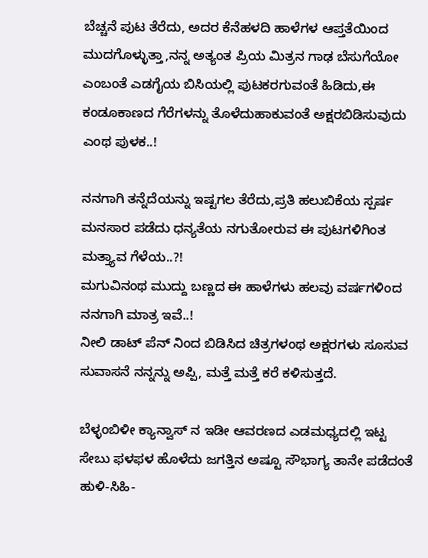ಬೆಚ್ಚನೆ ಪುಟ ತೆರೆದು, ಅದರ ಕೆನೆಹಳದಿ ಹಾಳೆಗಳ ಆಪ್ತತೆಯಿಂದ ಮುದಗೊಳ್ಳುತ್ತಾ,ನನ್ನ ಅತ್ಯಂತ ಪ್ರಿಯ ಮಿತ್ರನ ಗಾಢ ಬೆಸುಗೆಯೋ ಎಂಬಂತೆ ಎಡಗೈಯ ಬಿಸಿಯಲ್ಲಿ ಪುಟಕರಗುವಂತೆ ಹಿಡಿದು,ಈ ಕಂಡೂಕಾಣದ ಗೆರೆಗಳನ್ನು ತೊಳೆದುಹಾಕುವಂತೆ ಅಕ್ಷರಬಿಡಿಸುವುದು ಎಂಥ ಪುಳಕ..!

ನನಗಾಗಿ ತನ್ನೆದೆಯನ್ನು ಇಷ್ಟಗಲ ತೆರೆದು,ಪ್ರತಿ ಹಲುಬಿಕೆಯ ಸ್ಪರ್ಷ ಮನಸಾರ ಪಡೆದು ಧನ್ಯತೆಯ ನಗುತೋರುವ ಈ ಪುಟಗಳಿಗಿಂತ ಮತ್ತ್ಯಾವ ಗೆಳೆಯ..?!
ಮಗುವಿನಂಥ ಮುದ್ದು ಬಣ್ಣದ ಈ ಹಾಳೆಗಳು ಹಲವು ವರ್ಷಗಳಿಂದ ನನಗಾಗಿ ಮಾತ್ರ ಇವೆ..!
ನೀಲಿ ಡಾಟ್ ಪೆನ್ ನಿಂದ ಬಿಡಿಸಿದ ಚಿತ್ರಗಳಂಥ ಅಕ್ಷರಗಳು ಸೂಸುವ ಸುವಾಸನೆ ನನ್ನನ್ನು ಅಪ್ಪಿ, ಮತ್ತೆ ಮತ್ತೆ ಕರೆ ಕಳಿಸುತ್ತದೆ.

ಬೆಳ್ಳಂಬಿಳೀ ಕ್ಯಾನ್ವಾಸ್ ನ ಇಡೀ ಆವರಣದ ಎಡಮಧ್ಯದಲ್ಲಿ ಇಟ್ಟ ಸೇಬು ಫಳಫಳ ಹೊಳೆದು ಜಗತ್ತಿನ ಅಷ್ಟೂ ಸೌಭಾಗ್ಯ ತಾನೇ ಪಡೆದಂತೆ ಹುಳಿ-ಸಿಹಿ-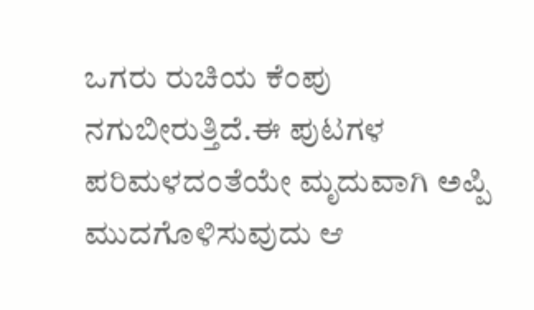ಒಗರು ರುಚಿಯ ಕೆಂಪು ನಗುಬೀರುತ್ತಿದೆ.ಈ ಪುಟಗಳ ಪರಿಮಳದಂತೆಯೇ ಮೃದುವಾಗಿ ಅಪ್ಪಿ ಮುದಗೊಳಿಸುವುದು ಆ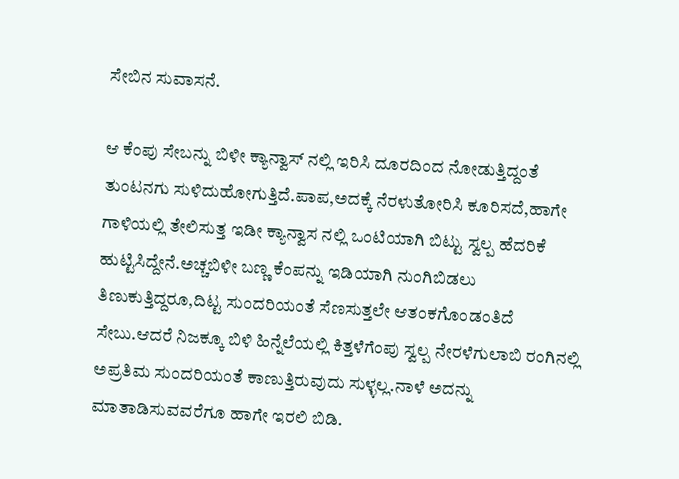ಸೇಬಿನ ಸುವಾಸನೆ.

ಆ ಕೆಂಪು ಸೇಬನ್ನು ಬಿಳೀ ಕ್ಯಾನ್ವಾಸ್ ನಲ್ಲಿ ಇರಿಸಿ ದೂರದಿಂದ ನೋಡುತ್ತಿದ್ದಂತೆ ತುಂಟನಗು ಸುಳಿದುಹೋಗುತ್ತಿದೆ.ಪಾಪ,ಅದಕ್ಕೆ ನೆರಳುತೋರಿಸಿ ಕೂರಿಸದೆ,ಹಾಗೇ ಗಾಳಿಯಲ್ಲಿ ತೇಲಿಸುತ್ತ ಇಡೀ ಕ್ಯಾನ್ವಾಸ ನಲ್ಲಿ ಒಂಟಿಯಾಗಿ ಬಿಟ್ಟು ಸ್ವಲ್ಪ ಹೆದರಿಕೆ ಹುಟ್ಟಿಸಿದ್ದೇನೆ.ಅಚ್ಚಬಿಳೀ ಬಣ್ಣ ಕೆಂಪನ್ನು ಇಡಿಯಾಗಿ ನುಂಗಿಬಿಡಲು ತಿಣುಕುತ್ತಿದ್ದರೂ,ದಿಟ್ಟ ಸುಂದರಿಯಂತೆ ಸೆಣಸುತ್ತಲೇ ಆತಂಕಗೊಂಡಂತಿದೆ ಸೇಬು.ಆದರೆ ನಿಜಕ್ಕೂ ಬಿಳಿ ಹಿನ್ನೆಲೆಯಲ್ಲಿ ಕಿತ್ತಳೆಗೆಂಪು ಸ್ವಲ್ಪ ನೇರಳೆಗುಲಾಬಿ ರಂಗಿನಲ್ಲಿ ಅಪ್ರತಿಮ ಸುಂದರಿಯಂತೆ ಕಾಣುತ್ತಿರುವುದು ಸುಳ್ಳಲ್ಲ.ನಾಳೆ ಅದನ್ನು ಮಾತಾಡಿಸುವವರೆಗೂ ಹಾಗೇ ಇರಲಿ ಬಿಡಿ.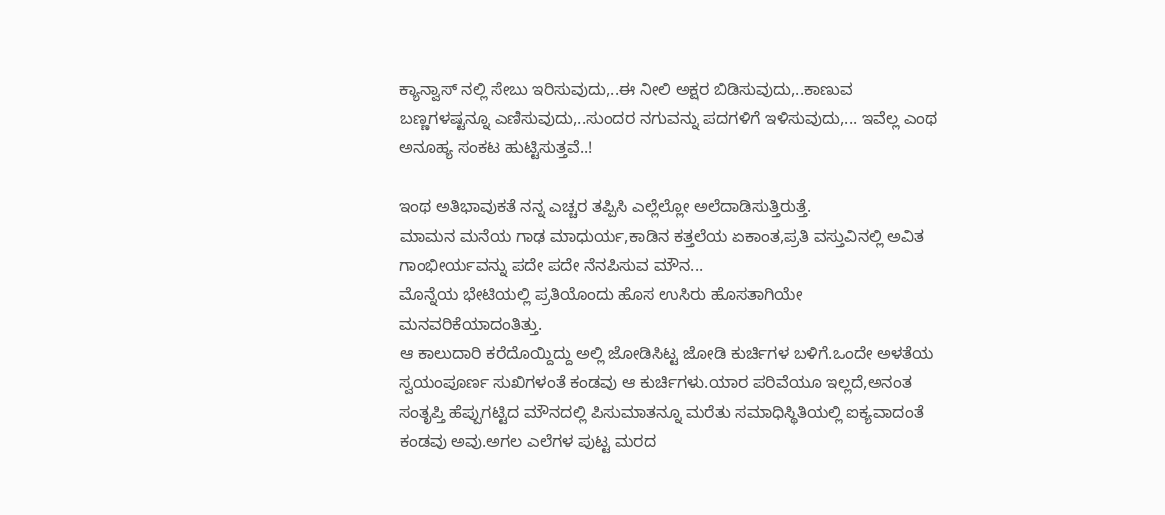ಕ್ಯಾನ್ವಾಸ್ ನಲ್ಲಿ ಸೇಬು ಇರಿಸುವುದು,..ಈ ನೀಲಿ ಅಕ್ಷರ ಬಿಡಿಸುವುದು,..ಕಾಣುವ ಬಣ್ಣಗಳಷ್ಟನ್ನೂ ಎಣಿಸುವುದು,..ಸುಂದರ ನಗುವನ್ನು ಪದಗಳಿಗೆ ಇಳಿಸುವುದು,... ಇವೆಲ್ಲ ಎಂಥ ಅನೂಹ್ಯ ಸಂಕಟ ಹುಟ್ಟಿಸುತ್ತವೆ..!

ಇಂಥ ಅತಿಭಾವುಕತೆ ನನ್ನ ಎಚ್ಚರ ತಪ್ಪಿಸಿ ಎಲ್ಲೆಲ್ಲೋ ಅಲೆದಾಡಿಸುತ್ತಿರುತ್ತೆ.
ಮಾಮನ ಮನೆಯ ಗಾಢ ಮಾಧುರ್ಯ,ಕಾಡಿನ ಕತ್ತಲೆಯ ಏಕಾಂತ,ಪ್ರತಿ ವಸ್ತುವಿನಲ್ಲಿ ಅವಿತ ಗಾಂಭೀರ್ಯವನ್ನು ಪದೇ ಪದೇ ನೆನಪಿಸುವ ಮೌನ...
ಮೊನ್ನೆಯ ಭೇಟಿಯಲ್ಲಿ ಪ್ರತಿಯೊಂದು ಹೊಸ ಉಸಿರು ಹೊಸತಾಗಿಯೇ ಮನವರಿಕೆಯಾದಂತಿತ್ತು.
ಆ ಕಾಲುದಾರಿ ಕರೆದೊಯ್ದಿದ್ದು ಅಲ್ಲಿ ಜೋಡಿಸಿಟ್ಟ ಜೋಡಿ ಕುರ್ಚಿಗಳ ಬಳಿಗೆ.ಒಂದೇ ಅಳತೆಯ ಸ್ವಯಂಪೂರ್ಣ ಸುಖಿಗಳಂತೆ ಕಂಡವು ಆ ಕುರ್ಚಿಗಳು.ಯಾರ ಪರಿವೆಯೂ ಇಲ್ಲದೆ,ಅನಂತ ಸಂತೃಪ್ತಿ ಹೆಪ್ಪುಗಟ್ಟಿದ ಮೌನದಲ್ಲಿ ಪಿಸುಮಾತನ್ನೂ ಮರೆತು ಸಮಾಧಿಸ್ಥಿತಿಯಲ್ಲಿ ಐಕ್ಯವಾದಂತೆ ಕಂಡವು ಅವು.ಅಗಲ ಎಲೆಗಳ ಪುಟ್ಟ ಮರದ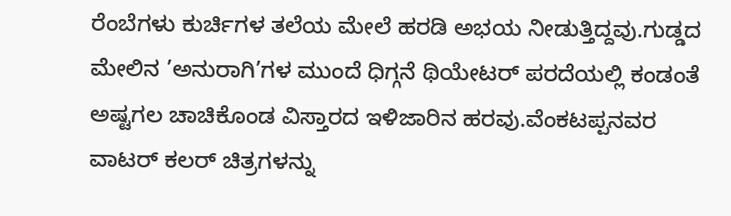ರೆಂಬೆಗಳು ಕುರ್ಚಿಗಳ ತಲೆಯ ಮೇಲೆ ಹರಡಿ ಅಭಯ ನೀಡುತ್ತಿದ್ದವು.ಗುಡ್ಡದ ಮೇಲಿನ ’ಅನುರಾಗಿ’ಗಳ ಮುಂದೆ ಧಿಗ್ಗನೆ ಥಿಯೇಟರ್ ಪರದೆಯಲ್ಲಿ ಕಂಡಂತೆ ಅಷ್ಟಗಲ ಚಾಚಿಕೊಂಡ ವಿಸ್ತಾರದ ಇಳಿಜಾರಿನ ಹರವು.ವೆಂಕಟಪ್ಪನವರ ವಾಟರ್ ಕಲರ್ ಚಿತ್ರಗಳನ್ನು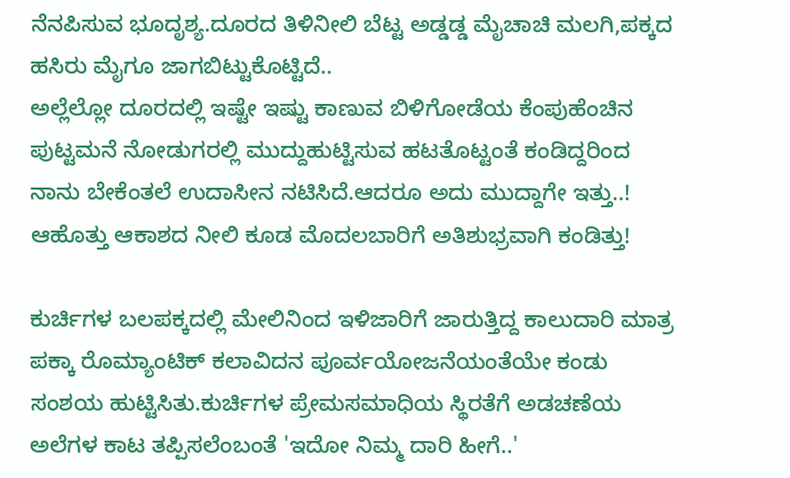ನೆನಪಿಸುವ ಭೂದೃಶ್ಯ.ದೂರದ ತಿಳಿನೀಲಿ ಬೆಟ್ಟ ಅಡ್ಡಡ್ಡ ಮೈಚಾಚಿ ಮಲಗಿ,ಪಕ್ಕದ ಹಸಿರು ಮೈಗೂ ಜಾಗಬಿಟ್ಟುಕೊಟ್ಟಿದೆ..
ಅಲ್ಲೆಲ್ಲೋ ದೂರದಲ್ಲಿ ಇಷ್ಟೇ ಇಷ್ಟು ಕಾಣುವ ಬಿಳಿಗೋಡೆಯ ಕೆಂಪುಹೆಂಚಿನ ಪುಟ್ಟಮನೆ ನೋಡುಗರಲ್ಲಿ ಮುದ್ದುಹುಟ್ಟಿಸುವ ಹಟತೊಟ್ಟಂತೆ ಕಂಡಿದ್ದರಿಂದ ನಾನು ಬೇಕೆಂತಲೆ ಉದಾಸೀನ ನಟಿಸಿದೆ.ಆದರೂ ಅದು ಮುದ್ದಾಗೇ ಇತ್ತು..! ಆಹೊತ್ತು ಆಕಾಶದ ನೀಲಿ ಕೂಡ ಮೊದಲಬಾರಿಗೆ ಅತಿಶುಭ್ರವಾಗಿ ಕಂಡಿತ್ತು!

ಕುರ್ಚಿಗಳ ಬಲಪಕ್ಕದಲ್ಲಿ ಮೇಲಿನಿಂದ ಇಳಿಜಾರಿಗೆ ಜಾರುತ್ತಿದ್ದ ಕಾಲುದಾರಿ ಮಾತ್ರ ಪಕ್ಕಾ ರೊಮ್ಯಾಂಟಿಕ್ ಕಲಾವಿದನ ಪೂರ್ವಯೋಜನೆಯಂತೆಯೇ ಕಂಡು ಸಂಶಯ ಹುಟ್ಟಿಸಿತು.ಕುರ್ಚಿಗಳ ಪ್ರೇಮಸಮಾಧಿಯ ಸ್ಥಿರತೆಗೆ ಅಡಚಣೆಯ ಅಲೆಗಳ ಕಾಟ ತಪ್ಪಿಸಲೆಂಬಂತೆ 'ಇದೋ ನಿಮ್ಮ ದಾರಿ ಹೀಗೆ..'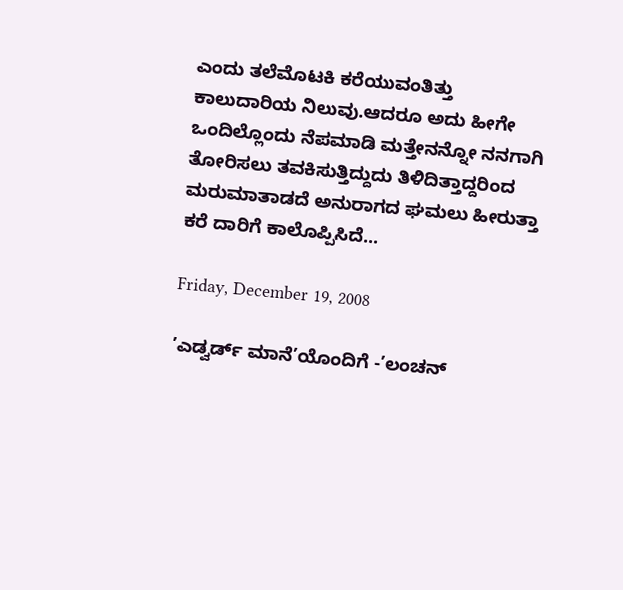ಎಂದು ತಲೆಮೊಟಕಿ ಕರೆಯುವಂತಿತ್ತು ಕಾಲುದಾರಿಯ ನಿಲುವು.ಆದರೂ ಅದು ಹೀಗೇ ಒಂದಿಲ್ಲೊಂದು ನೆಪಮಾಡಿ ಮತ್ತೇನನ್ನೋ ನನಗಾಗಿ ತೋರಿಸಲು ತವಕಿಸುತ್ತಿದ್ದುದು ತಿಳಿದಿತ್ತಾದ್ದರಿಂದ ಮರುಮಾತಾಡದೆ ಅನುರಾಗದ ಘಮಲು ಹೀರುತ್ತಾ ಕರೆ ದಾರಿಗೆ ಕಾಲೊಪ್ಪಿಸಿದೆ...

Friday, December 19, 2008

’ಎಡ್ವರ್ಡ್ ಮಾನೆ’ಯೊಂದಿಗೆ -’ಲಂಚನ್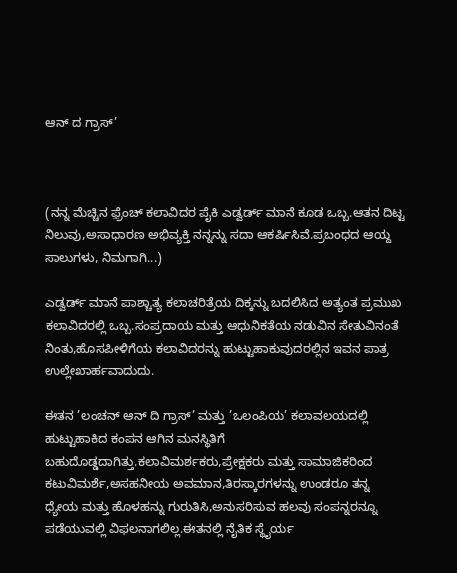ಆನ್ ದ ಗ್ರಾಸ್’



(ನನ್ನ ಮೆಚ್ಚಿನ ಫ಼್ರೆಂಚ್ ಕಲಾವಿದರ ಪೈಕಿ ಎಡ್ವರ್ಡ್ ಮಾನೆ ಕೂಡ ಒಬ್ಬ.ಆತನ ದಿಟ್ಟ ನಿಲುವು,ಅಸಾಧಾರಣ ಅಭಿವ್ಯಕ್ತಿ ನನ್ನನ್ನು ಸದಾ ಆಕರ್ಷಿಸಿವೆ.ಪ್ರಬಂಧದ ಆಯ್ದ ಸಾಲುಗಳು, ನಿಮಗಾಗಿ...)

ಎಡ್ವರ್ಡ್ ಮಾನೆ ಪಾಶ್ಚಾತ್ಯ ಕಲಾಚರಿತ್ರೆಯ ದಿಕ್ಕನ್ನು ಬದಲಿಸಿದ ಅತ್ಯಂತ ಪ್ರಮುಖ ಕಲಾವಿದರಲ್ಲಿ ಒಬ್ಬ.ಸಂಪ್ರದಾಯ ಮತ್ತು ಆಧುನಿಕತೆಯ ನಡುವಿನ ಸೇತುವಿನಂತೆ ನಿಂತು,ಹೊಸಪೀಳಿಗೆಯ ಕಲಾವಿದರನ್ನು ಹುಟ್ಟುಹಾಕುವುದರಲ್ಲಿನ ಇವನ ಪಾತ್ರ ಉಲ್ಲೇಖಾರ್ಹವಾದುದು.

ಈತನ ’ಲಂಚನ್ ಆನ್ ದಿ ಗ್ರಾಸ್’ ಮತ್ತು ’ಒಲಂಪಿಯ’ ಕಲಾವಲಯದಲ್ಲಿ ಹುಟ್ಟುಹಾಕಿದ ಕಂಪನ ಆಗಿನ ಮನಸ್ಥಿತಿಗೆ ಬಹುದೊಡ್ಡದಾಗಿತ್ತು.ಕಲಾವಿಮರ್ಶಕರು,ಪ್ರೇಕ್ಷಕರು ಮತ್ತು ಸಾಮಾಜಿಕರಿಂದ ಕಟುವಿಮರ್ಶೆ,ಅಸಹನೀಯ ಅವಮಾನ,ತಿರಸ್ಕಾರಗಳನ್ನು ಉಂಡರೂ ತನ್ನ ಧ್ಯೇಯ ಮತ್ತು ಹೊಳಹನ್ನು ಗುರುತಿಸಿ,ಅನುಸರಿಸುವ ಹಲವು ಸಂಪನ್ನರನ್ನೂ ಪಡೆಯುವಲ್ಲಿ ವಿಫಲನಾಗಲಿಲ್ಲ.ಈತನಲ್ಲಿ ನೈತಿಕ ಸ್ಥೈರ್ಯ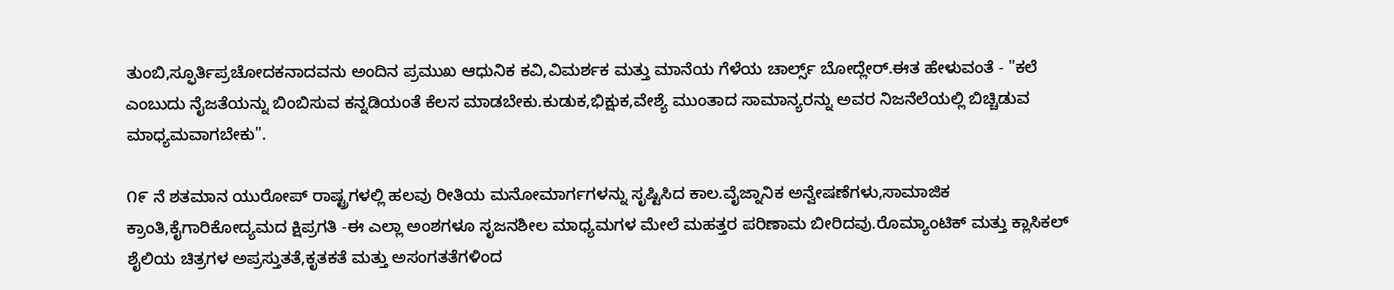ತುಂಬಿ,ಸ್ಫೂರ್ತಿಪ್ರಚೋದಕನಾದವನು ಅಂದಿನ ಪ್ರಮುಖ ಆಧುನಿಕ ಕವಿ,ವಿಮರ್ಶಕ ಮತ್ತು ಮಾನೆಯ ಗೆಳೆಯ ಚಾರ್ಲ್ಸ್ ಬೋದ್ಲೇರ್.ಈತ ಹೇಳುವಂತೆ - "ಕಲೆ ಎಂಬುದು ನೈಜತೆಯನ್ನು ಬಿಂಬಿಸುವ ಕನ್ನಡಿಯಂತೆ ಕೆಲಸ ಮಾಡಬೇಕು.ಕುಡುಕ,ಭಿಕ್ಷುಕ,ವೇಶ್ಯೆ ಮುಂತಾದ ಸಾಮಾನ್ಯರನ್ನು ಅವರ ನಿಜನೆಲೆಯಲ್ಲಿ ಬಿಚ್ಚಿಡುವ ಮಾಧ್ಯಮವಾಗಬೇಕು".

೧೯ ನೆ ಶತಮಾನ ಯುರೋಪ್ ರಾಷ್ಟ್ರಗಳಲ್ಲಿ ಹಲವು ರೀತಿಯ ಮನೋಮಾರ್ಗಗಳನ್ನು ಸೃಷ್ಟಿಸಿದ ಕಾಲ.ವೈಜ್ನಾನಿಕ ಅನ್ವೇಷಣೆಗಳು,ಸಾಮಾಜಿಕ ಕ್ರಾಂತಿ,ಕೈಗಾರಿಕೋದ್ಯಮದ ಕ್ಷಿಪ್ರಗತಿ -ಈ ಎಲ್ಲಾ ಅಂಶಗಳೂ ಸೃಜನಶೀಲ ಮಾಧ್ಯಮಗಳ ಮೇಲೆ ಮಹತ್ತರ ಪರಿಣಾಮ ಬೀರಿದವು.ರೊಮ್ಯಾಂಟಿಕ್ ಮತ್ತು ಕ್ಲಾಸಿಕಲ್ ಶೈಲಿಯ ಚಿತ್ರಗಳ ಅಪ್ರಸ್ತುತತೆ,ಕೃತಕತೆ ಮತ್ತು ಅಸಂಗತತೆಗಳಿಂದ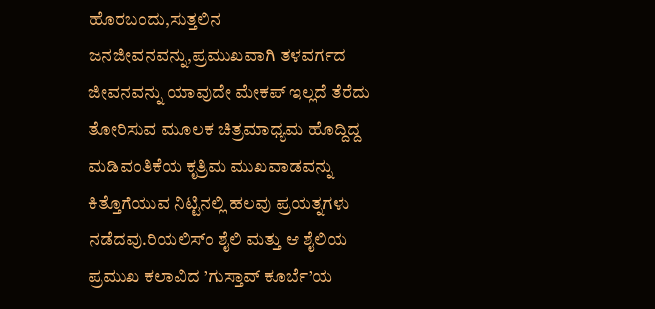ಹೊರಬಂದು,ಸುತ್ತಲಿನ ಜನಜೀವನವನ್ನು,ಪ್ರಮುಖವಾಗಿ ತಳವರ್ಗದ ಜೀವನವನ್ನು ಯಾವುದೇ ಮೇಕಪ್ ಇಲ್ಲದೆ ತೆರೆದು ತೋರಿಸುವ ಮೂಲಕ ಚಿತ್ರಮಾಧ್ಯಮ ಹೊದ್ದಿದ್ದ ಮಡಿವಂತಿಕೆಯ ಕೃತ್ರಿಮ ಮುಖವಾಡವನ್ನು ಕಿತ್ತೊಗೆಯುವ ನಿಟ್ಟಿನಲ್ಲಿ ಹಲವು ಪ್ರಯತ್ನಗಳು ನಡೆದವು.ರಿಯಲಿಸ್ಂ ಶೈಲಿ ಮತ್ತು ಆ ಶೈಲಿಯ ಪ್ರಮುಖ ಕಲಾವಿದ ’ಗುಸ್ತಾವ್ ಕೂರ್ಬೆ’ಯ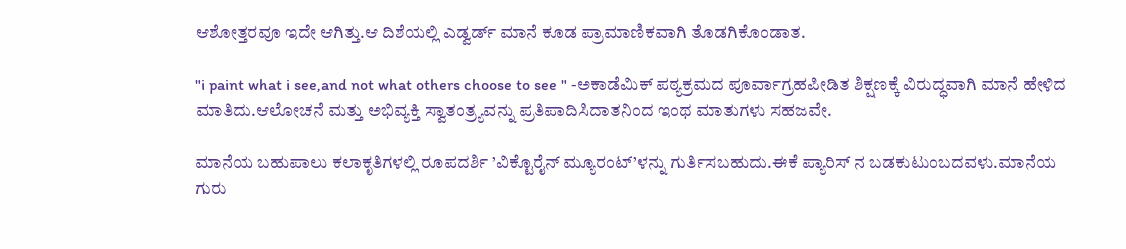ಆಶೋತ್ತರವೂ ಇದೇ ಆಗಿತ್ತು.ಆ ದಿಶೆಯಲ್ಲಿ ಎಡ್ವರ್ಡ್ ಮಾನೆ ಕೂಡ ಪ್ರಾಮಾಣಿಕವಾಗಿ ತೊಡಗಿಕೊಂಡಾತ.

"i paint what i see,and not what others choose to see " -ಅಕಾಡೆಮಿಕ್ ಪಠ್ಯಕ್ರಮದ ಪೂರ್ವಾಗ್ರಹಪೀಡಿತ ಶಿಕ್ಷಣಕ್ಕೆ ವಿರುದ್ಧವಾಗಿ ಮಾನೆ ಹೇಳಿದ ಮಾತಿದು.ಆಲೋಚನೆ ಮತ್ತು ಅಭಿವ್ಯಕ್ತಿ ಸ್ವಾತಂತ್ರ್ಯವನ್ನು ಪ್ರತಿಪಾದಿಸಿದಾತನಿಂದ ಇಂಥ ಮಾತುಗಳು ಸಹಜವೇ.

ಮಾನೆಯ ಬಹುಪಾಲು ಕಲಾಕೃತಿಗಳಲ್ಲಿ ರೂಪದರ್ಶಿ ’ವಿಕ್ಟೊರೈನ್ ಮ್ಯೂರಂಟ್’ಳನ್ನು ಗುರ್ತಿಸಬಹುದು.ಈಕೆ ಪ್ಯಾರಿಸ್ ನ ಬಡಕುಟುಂಬದವಳು.ಮಾನೆಯ ಗುರು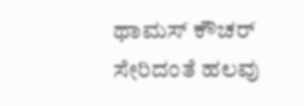ಥಾಮಸ್ ಕೌಚರ್ ಸೇರಿದಂತೆ ಹಲವು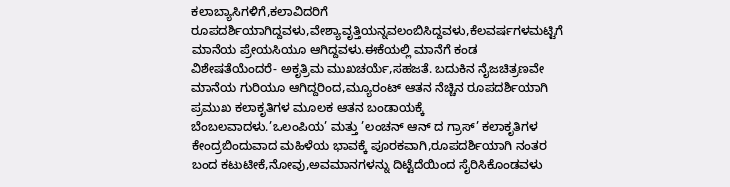ಕಲಾಬ್ಯಾಸಿಗಳಿಗೆ,ಕಲಾವಿದರಿಗೆ ರೂಪದರ್ಶಿಯಾಗಿದ್ದವಳು,ವೇಶ್ಯಾವೃತ್ತಿಯನ್ನವಲಂಬಿಸಿದ್ದವಳು,ಕೆಲವರ್ಷಗಳಮಟ್ಟಿಗೆ ಮಾನೆಯ ಪ್ರೇಯಸಿಯೂ ಆಗಿದ್ದವಳು.ಈಕೆಯಲ್ಲಿ ಮಾನೆಗೆ ಕಂಡ ವಿಶೇಷತೆಯೆಂದರೆ- ಅಕೃತ್ರಿಮ ಮುಖಚರ್ಯೆ,ಸಹಜತೆ. ಬದುಕಿನ ನೈಜಚಿತ್ರಣವೇ ಮಾನೆಯ ಗುರಿಯೂ ಆಗಿದ್ದರಿಂದ,ಮ್ಯೂರಂಟ್ ಆತನ ನೆಚ್ಚಿನ ರೂಪದರ್ಶಿಯಾಗಿ ಪ್ರಮುಖ ಕಲಾಕೃತಿಗಳ ಮೂಲಕ ಆತನ ಬಂಡಾಯಕ್ಕೆ ಬೆಂಬಲವಾದಳು.’ಒಲಂಪಿಯ’ ಮತ್ತು ’ಲಂಚನ್ ಆನ್ ದ ಗ್ರಾಸ್’ ಕಲಾಕೃತಿಗಳ ಕೇಂದ್ರಬಿಂದುವಾದ ಮಹಿಳೆಯ ಭಾವಕ್ಕೆ ಪೂರಕವಾಗಿ,ರೂಪದರ್ಶಿಯಾಗಿ ನಂತರ ಬಂದ ಕಟುಟೀಕೆ,ನೋವು,ಅವಮಾನಗಳನ್ನು ದಿಟ್ಟೆದೆಯಿಂದ ಸೈರಿಸಿಕೊಂಡವಳು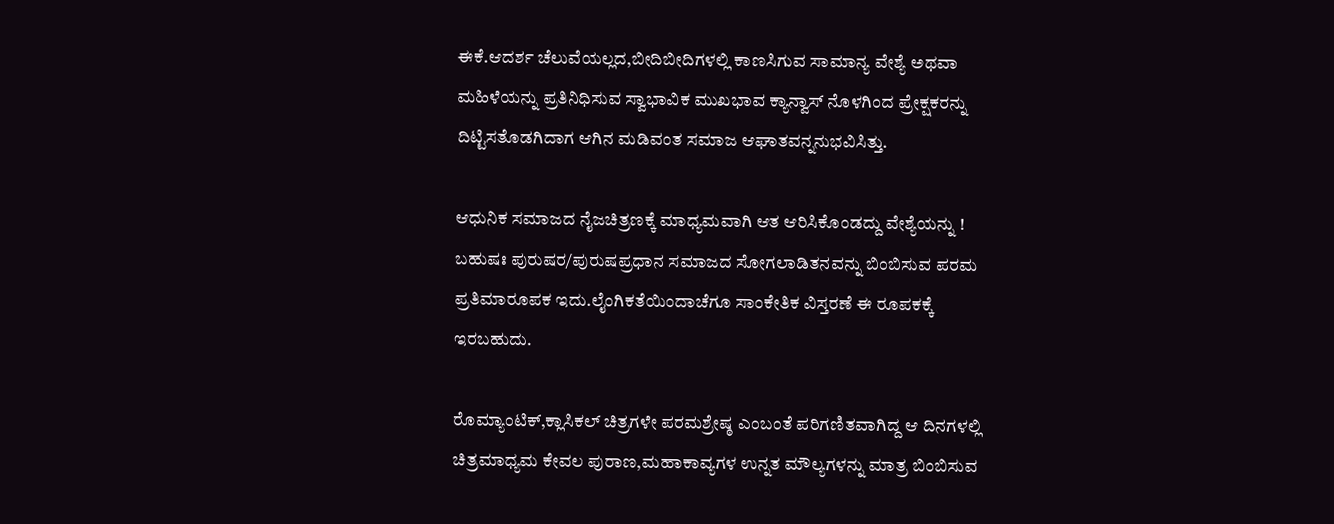ಈಕೆ.ಆದರ್ಶ ಚೆಲುವೆಯಲ್ಲದ,ಬೀದಿಬೀದಿಗಳಲ್ಲಿ ಕಾಣಸಿಗುವ ಸಾಮಾನ್ಯ ವೇಶ್ಯೆ ಅಥವಾ ಮಹಿಳೆಯನ್ನು ಪ್ರತಿನಿಧಿಸುವ ಸ್ವಾಭಾವಿಕ ಮುಖಭಾವ ಕ್ಯಾನ್ವಾಸ್ ನೊಳಗಿಂದ ಪ್ರೇಕ್ಷಕರನ್ನು ದಿಟ್ಟಿಸತೊಡಗಿದಾಗ ಆಗಿನ ಮಡಿವಂತ ಸಮಾಜ ಆಘಾತವನ್ನನುಭವಿಸಿತ್ತು.

ಆಧುನಿಕ ಸಮಾಜದ ನೈಜಚಿತ್ರಣಕ್ಕೆ ಮಾಧ್ಯಮವಾಗಿ ಆತ ಆರಿಸಿಕೊಂಡದ್ದು ವೇಶ್ಯೆಯನ್ನು !
ಬಹುಷಃ ಪುರುಷರ/ಪುರುಷಪ್ರಧಾನ ಸಮಾಜದ ಸೋಗಲಾಡಿತನವನ್ನು ಬಿಂಬಿಸುವ ಪರಮ ಪ್ರತಿಮಾರೂಪಕ ಇದು.ಲೈಂಗಿಕತೆಯಿಂದಾಚೆಗೂ ಸಾಂಕೇತಿಕ ವಿಸ್ತರಣೆ ಈ ರೂಪಕಕ್ಕೆ ಇರಬಹುದು.

ರೊಮ್ಯಾಂಟಿಕ್,ಕ್ಲಾಸಿಕಲ್ ಚಿತ್ರಗಳೇ ಪರಮಶ್ರೇಷ್ಠ ಎಂಬಂತೆ ಪರಿಗಣಿತವಾಗಿದ್ದ ಆ ದಿನಗಳಲ್ಲಿ ಚಿತ್ರಮಾಧ್ಯಮ ಕೇವಲ ಪುರಾಣ,ಮಹಾಕಾವ್ಯಗಳ ಉನ್ನತ ಮೌಲ್ಯಗಳನ್ನು ಮಾತ್ರ ಬಿಂಬಿಸುವ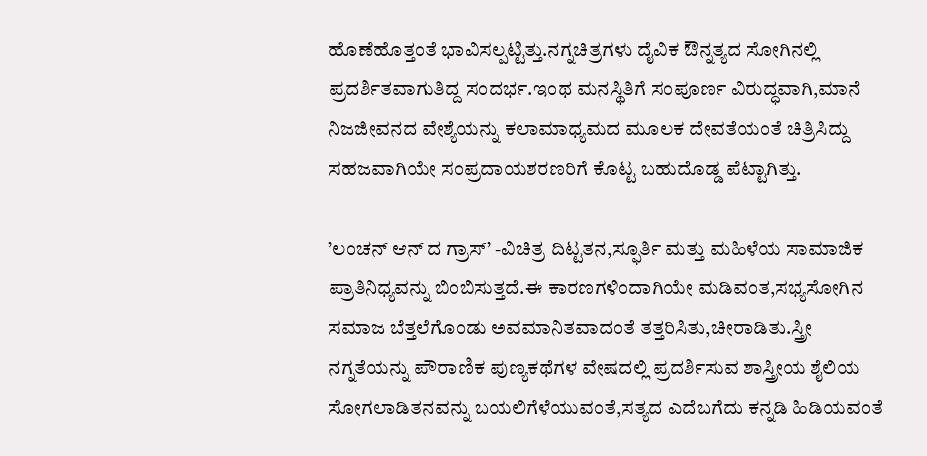ಹೊಣೆಹೊತ್ತಂತೆ ಭಾವಿಸಲ್ಪಟ್ಟಿತ್ತು.ನಗ್ನಚಿತ್ರಗಳು ದೈವಿಕ ಔನ್ನತ್ಯದ ಸೋಗಿನಲ್ಲಿ ಪ್ರದರ್ಶಿತವಾಗುತಿದ್ದ ಸಂದರ್ಭ.ಇಂಥ ಮನಸ್ಥಿತಿಗೆ ಸಂಪೂರ್ಣ ವಿರುದ್ಧವಾಗಿ,ಮಾನೆ ನಿಜಜೀವನದ ವೇಶ್ಯೆಯನ್ನು ಕಲಾಮಾಧ್ಯಮದ ಮೂಲಕ ದೇವತೆಯಂತೆ ಚಿತ್ರಿಸಿದ್ದು ಸಹಜವಾಗಿಯೇ ಸಂಪ್ರದಾಯಶರಣರಿಗೆ ಕೊಟ್ಟ ಬಹುದೊಡ್ಡ ಪೆಟ್ಟಾಗಿತ್ತು.

’ಲಂಚನ್ ಆನ್ ದ ಗ್ರಾಸ್’ -ವಿಚಿತ್ರ ದಿಟ್ಟತನ,ಸ್ಫೂರ್ತಿ ಮತ್ತು ಮಹಿಳೆಯ ಸಾಮಾಜಿಕ ಪ್ರಾತಿನಿಧ್ಯವನ್ನು ಬಿಂಬಿಸುತ್ತದೆ.ಈ ಕಾರಣಗಳಿಂದಾಗಿಯೇ ಮಡಿವಂತ,ಸಭ್ಯಸೋಗಿನ ಸಮಾಜ ಬೆತ್ತಲೆಗೊಂಡು ಅವಮಾನಿತವಾದಂತೆ ತತ್ತರಿಸಿತು,ಚೀರಾಡಿತು.ಸ್ತ್ರೀ ನಗ್ನತೆಯನ್ನು ಪೌರಾಣಿಕ ಪುಣ್ಯಕಥೆಗಳ ವೇಷದಲ್ಲಿ ಪ್ರದರ್ಶಿಸುವ ಶಾಸ್ತ್ರೀಯ ಶೈಲಿಯ ಸೋಗಲಾಡಿತನವನ್ನು ಬಯಲಿಗೆಳೆಯುವಂತೆ,ಸತ್ಯದ ಎದೆಬಗೆದು ಕನ್ನಡಿ ಹಿಡಿಯವಂತೆ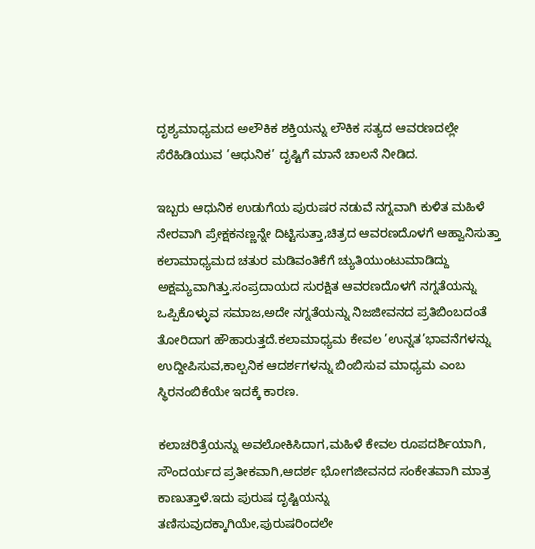ದೃಶ್ಯಮಾಧ್ಯಮದ ಅಲೌಕಿಕ ಶಕ್ತಿಯನ್ನು ಲೌಕಿಕ ಸತ್ಯದ ಆವರಣದಲ್ಲೇ ಸೆರೆಹಿಡಿಯುವ ’ಆಧುನಿಕ’ ದೃಷ್ಟಿಗೆ ಮಾನೆ ಚಾಲನೆ ನೀಡಿದ.

ಇಬ್ಬರು ಆಧುನಿಕ ಉಡುಗೆಯ ಪುರುಷರ ನಡುವೆ ನಗ್ನವಾಗಿ ಕುಳಿತ ಮಹಿಳೆ ನೇರವಾಗಿ ಪ್ರೇಕ್ಷಕನಣ್ಣನ್ನೇ ದಿಟ್ಟಿಸುತ್ತಾ,ಚಿತ್ರದ ಆವರಣದೊಳಗೆ ಆಹ್ವಾನಿಸುತ್ತಾ ಕಲಾಮಾಧ್ಯಮದ ಚತುರ ಮಡಿವಂತಿಕೆಗೆ ಚ್ಯುತಿಯುಂಟುಮಾಡಿದ್ದು ಅಕ್ಷಮ್ಯವಾಗಿತ್ತು.ಸಂಪ್ರದಾಯದ ಸುರಕ್ಷಿತ ಆವರಣದೊಳಗೆ ನಗ್ನತೆಯನ್ನು ಒಪ್ಪಿಕೊಳ್ಳುವ ಸಮಾಜ,ಅದೇ ನಗ್ನತೆಯನ್ನು ನಿಜಜೀವನದ ಪ್ರತಿಬಿಂಬದಂತೆ ತೋರಿದಾಗ ಹೌಹಾರುತ್ತದೆ.ಕಲಾಮಾಧ್ಯಮ ಕೇವಲ ’ಉನ್ನತ’ಭಾವನೆಗಳನ್ನು ಉದ್ದೀಪಿಸುವ,ಕಾಲ್ಪನಿಕ ಆದರ್ಶಗಳನ್ನು ಬಿಂಬಿಸುವ ಮಾಧ್ಯಮ ಎಂಬ ಸ್ಥಿರನಂಬಿಕೆಯೇ ಇದಕ್ಕೆ ಕಾರಣ.

ಕಲಾಚರಿತ್ರೆಯನ್ನು ಅವಲೋಕಿಸಿದಾಗ,ಮಹಿಳೆ ಕೇವಲ ರೂಪದರ್ಶಿಯಾಗಿ, ಸೌಂದರ್ಯದ ಪ್ರತೀಕವಾಗಿ,ಆದರ್ಶ ಭೋಗಜೀವನದ ಸಂಕೇತವಾಗಿ ಮಾತ್ರ ಕಾಣುತ್ತಾಳೆ.ಇದು ಪುರುಷ ದೃಷ್ಟಿಯನ್ನು ತಣಿಸುವುದಕ್ಕಾಗಿಯೇ,ಪುರುಷರಿಂದಲೇ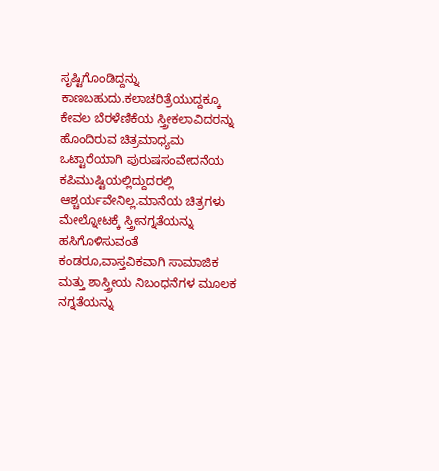ಸೃಷ್ಟಿಗೊಂಡಿದ್ದನ್ನು ಕಾಣಬಹುದು.ಕಲಾಚರಿತ್ರೆಯುದ್ದಕ್ಕೂ ಕೇವಲ ಬೆರಳೆಣಿಕೆಯ ಸ್ತ್ರೀಕಲಾವಿದರನ್ನು ಹೊಂದಿರುವ ಚಿತ್ರಮಾಧ್ಯಮ ಒಟ್ಟಾರೆಯಾಗಿ ಪುರುಷಸಂವೇದನೆಯ ಕಪಿಮುಷ್ಟಿಯಲ್ಲಿದ್ದುದರಲ್ಲಿ ಆಶ್ಚರ್ಯವೇನಿಲ್ಲ.ಮಾನೆಯ ಚಿತ್ರಗಳು ಮೇಲ್ನೋಟಕ್ಕೆ ಸ್ತ್ರೀನಗ್ನತೆಯನ್ನು ಹಸಿಗೊಳಿಸುವಂತೆ ಕಂಡರೂ,ವಾಸ್ತವಿಕವಾಗಿ ಸಾಮಾಜಿಕ ಮತ್ತು ಶಾಸ್ತ್ರೀಯ ನಿಬಂಧನೆಗಳ ಮೂಲಕ ನಗ್ನತೆಯನ್ನು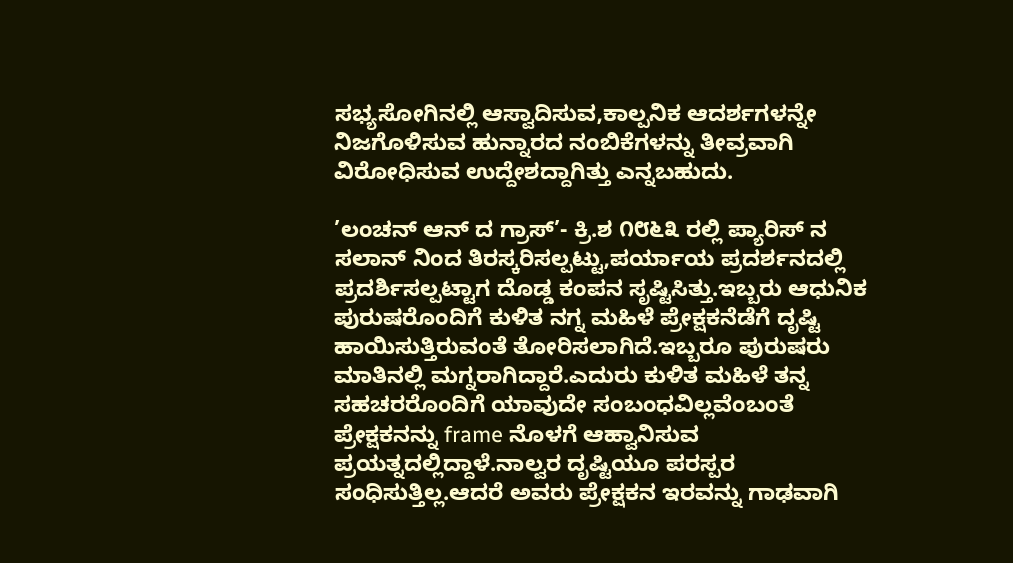ಸಭ್ಯಸೋಗಿನಲ್ಲಿ ಆಸ್ವಾದಿಸುವ,ಕಾಲ್ಪನಿಕ ಆದರ್ಶಗಳನ್ನೇ ನಿಜಗೊಳಿಸುವ ಹುನ್ನಾರದ ನಂಬಿಕೆಗಳನ್ನು ತೀವ್ರವಾಗಿ ವಿರೋಧಿಸುವ ಉದ್ದೇಶದ್ದಾಗಿತ್ತು ಎನ್ನಬಹುದು.

’ಲಂಚನ್ ಆನ್ ದ ಗ್ರಾಸ್’- ಕ್ರಿ.ಶ ೧೮೬೩ ರಲ್ಲಿ ಪ್ಯಾರಿಸ್ ನ ಸಲಾನ್ ನಿಂದ ತಿರಸ್ಕರಿಸಲ್ಪಟ್ಟು,ಪರ್ಯಾಯ ಪ್ರದರ್ಶನದಲ್ಲಿ ಪ್ರದರ್ಶಿಸಲ್ಪಟ್ಟಾಗ ದೊಡ್ಡ ಕಂಪನ ಸೃಷ್ಟಿಸಿತ್ತು.ಇಬ್ಬರು ಆಧುನಿಕ ಪುರುಷರೊಂದಿಗೆ ಕುಳಿತ ನಗ್ನ ಮಹಿಳೆ ಪ್ರೇಕ್ಷಕನೆಡೆಗೆ ದೃಷ್ಟಿ ಹಾಯಿಸುತ್ತಿರುವಂತೆ ತೋರಿಸಲಾಗಿದೆ.ಇಬ್ಬರೂ ಪುರುಷರು ಮಾತಿನಲ್ಲಿ ಮಗ್ನರಾಗಿದ್ದಾರೆ.ಎದುರು ಕುಳಿತ ಮಹಿಳೆ ತನ್ನ ಸಹಚರರೊಂದಿಗೆ ಯಾವುದೇ ಸಂಬಂಧವಿಲ್ಲವೆಂಬಂತೆ ಪ್ರೇಕ್ಷಕನನ್ನು frame ನೊಳಗೆ ಆಹ್ವಾನಿಸುವ ಪ್ರಯತ್ನದಲ್ಲಿದ್ದಾಳೆ.ನಾಲ್ವರ ದೃಷ್ಟಿಯೂ ಪರಸ್ಪರ ಸಂಧಿಸುತ್ತಿಲ್ಲ.ಆದರೆ ಅವರು ಪ್ರೇಕ್ಷಕನ ಇರವನ್ನು ಗಾಢವಾಗಿ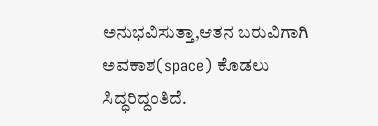ಅನುಭವಿಸುತ್ತಾ,ಆತನ ಬರುವಿಗಾಗಿ ಅವಕಾಶ(space) ಕೊಡಲು ಸಿದ್ಧರಿದ್ದಂತಿದೆ.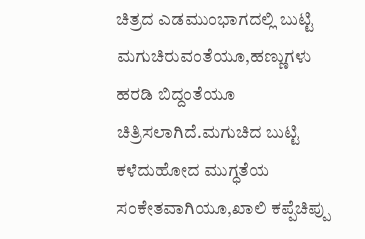ಚಿತ್ರದ ಎಡಮುಂಭಾಗದಲ್ಲಿ ಬುಟ್ಟಿ ಮಗುಚಿರುವಂತೆಯೂ,ಹಣ್ಣುಗಳು ಹರಡಿ ಬಿದ್ದಂತೆಯೂ ಚಿತ್ರಿಸಲಾಗಿದೆ.ಮಗುಚಿದ ಬುಟ್ಟಿ ಕಳೆದುಹೋದ ಮುಗ್ಧತೆಯ ಸಂಕೇತವಾಗಿಯೂ,ಖಾಲಿ ಕಪ್ಪೆಚಿಪ್ಪು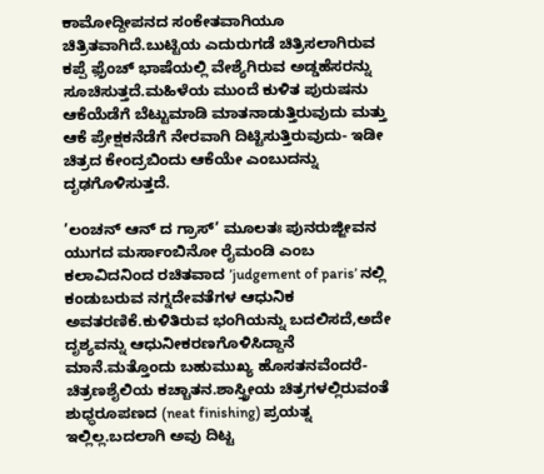ಕಾಮೋದ್ದೀಪನದ ಸಂಕೇತವಾಗಿಯೂ ಚಿತ್ರಿತವಾಗಿದೆ.ಬುಟ್ಟಿಯ ಎದುರುಗಡೆ ಚಿತ್ರಿಸಲಾಗಿರುವ ಕಪ್ಪೆ ಫ಼್ರೆಂಚ್ ಭಾಷೆಯಲ್ಲಿ ವೇಶ್ಯೆಗಿರುವ ಅಡ್ಡಹೆಸರನ್ನು ಸೂಚಿಸುತ್ತದೆ.ಮಹಿಳೆಯ ಮುಂದೆ ಕುಳಿತ ಪುರುಷನು ಆಕೆಯೆಡೆಗೆ ಬೆಟ್ಟುಮಾಡಿ ಮಾತನಾಡುತ್ತಿರುವುದು ಮತ್ತು ಆಕೆ ಪ್ರೇಕ್ಷಕನೆಡೆಗೆ ನೇರವಾಗಿ ದಿಟ್ಟಿಸುತ್ತಿರುವುದು- ಇಡೀ ಚಿತ್ರದ ಕೇಂದ್ರಬಿಂದು ಆಕೆಯೇ ಎಂಬುದನ್ನು ದೃಢಗೊಳಿಸುತ್ತದೆ.

’ಲಂಚನ್ ಆನ್ ದ ಗ್ರಾಸ್’ ಮೂಲತಃ ಪುನರುಜ್ಜೀವನ ಯುಗದ ಮರ್ಸಾಂಬಿನೋ ರೈಮಂಡಿ ಎಂಬ ಕಲಾವಿದನಿಂದ ರಚಿತವಾದ ’judgement of paris’ ನಲ್ಲಿ ಕಂಡುಬರುವ ನಗ್ನದೇವತೆಗಳ ಆಧುನಿಕ ಅವತರಣಿಕೆ.ಕುಳಿತಿರುವ ಭಂಗಿಯನ್ನು ಬದಲಿಸದೆ,ಅದೇ ದೃಶ್ಯವನ್ನು ಆಧುನೀಕರಣಗೊಳಿಸಿದ್ದಾನೆ ಮಾನೆ.ಮತ್ತೊಂದು ಬಹುಮುಖ್ಯ ಹೊಸತನವೆಂದರೆ- ಚಿತ್ರಣಶೈಲಿಯ ಕಚ್ಚಾತನ.ಶಾಸ್ತ್ರೀಯ ಚಿತ್ರಗಳಲ್ಲಿರುವಂತೆ ಶುಧ್ಧರೂಪಣದ (neat finishing) ಪ್ರಯತ್ನ ಇಲ್ಲಿಲ್ಲ.ಬದಲಾಗಿ ಅವು ದಿಟ್ಟ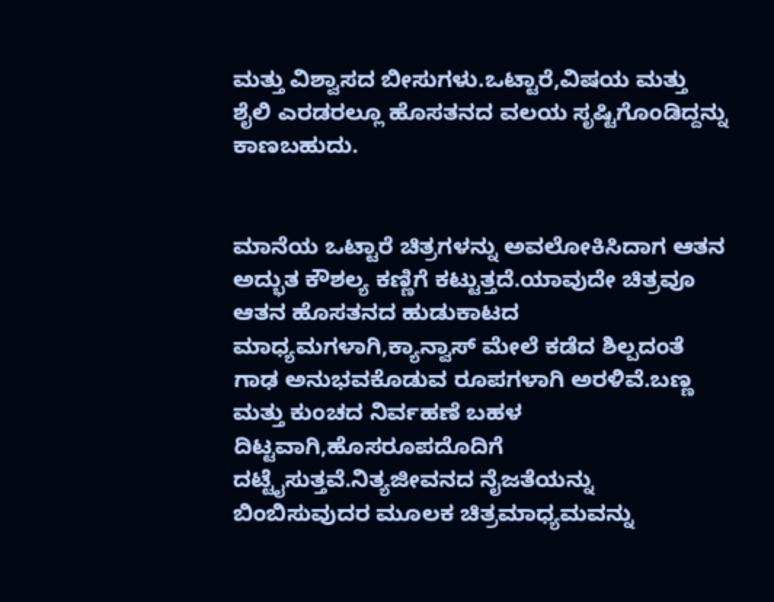ಮತ್ತು ವಿಶ್ವಾಸದ ಬೀಸುಗಳು.ಒಟ್ಟಾರೆ,ವಿಷಯ ಮತ್ತು ಶೈಲಿ ಎರಡರಲ್ಲೂ ಹೊಸತನದ ವಲಯ ಸೃಷ್ಟಿಗೊಂಡಿದ್ದನ್ನು ಕಾಣಬಹುದು.


ಮಾನೆಯ ಒಟ್ಟಾರೆ ಚಿತ್ರಗಳನ್ನು ಅವಲೋಕಿಸಿದಾಗ ಆತನ ಅದ್ಭುತ ಕೌಶಲ್ಯ ಕಣ್ಣಿಗೆ ಕಟ್ಟುತ್ತದೆ.ಯಾವುದೇ ಚಿತ್ರವೂ ಆತನ ಹೊಸತನದ ಹುಡುಕಾಟದ ಮಾಧ್ಯಮಗಳಾಗಿ,ಕ್ಯಾನ್ವಾಸ್ ಮೇಲೆ ಕಡೆದ ಶಿಲ್ಪದಂತೆ ಗಾಢ ಅನುಭವಕೊಡುವ ರೂಪಗಳಾಗಿ ಅರಳಿವೆ.ಬಣ್ಣ ಮತ್ತು ಕುಂಚದ ನಿರ್ವಹಣೆ ಬಹಳ ದಿಟ್ಟವಾಗಿ,ಹೊಸರೂಪದೊದಿಗೆ ದಟ್ಟೈಸುತ್ತವೆ.ನಿತ್ಯಜೀವನದ ನೈಜತೆಯನ್ನು ಬಿಂಬಿಸುವುದರ ಮೂಲಕ ಚಿತ್ರಮಾಧ್ಯಮವನ್ನು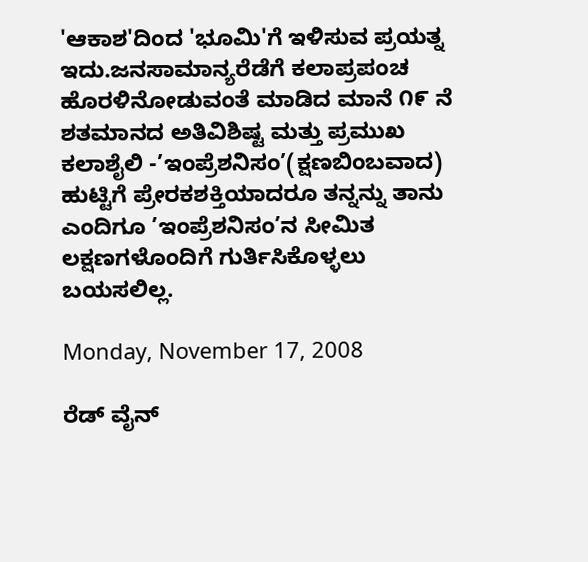'ಆಕಾಶ'ದಿಂದ 'ಭೂಮಿ'ಗೆ ಇಳಿಸುವ ಪ್ರಯತ್ನ ಇದು.ಜನಸಾಮಾನ್ಯರೆಡೆಗೆ ಕಲಾಪ್ರಪಂಚ ಹೊರಳಿನೋಡುವಂತೆ ಮಾಡಿದ ಮಾನೆ ೧೯ ನೆ ಶತಮಾನದ ಅತಿವಿಶಿಷ್ಟ ಮತ್ತು ಪ್ರಮುಖ ಕಲಾಶೈಲಿ -’ಇಂಪ್ರೆಶನಿಸಂ’(ಕ್ಷಣಬಿಂಬವಾದ) ಹುಟ್ಟಿಗೆ ಪ್ರೇರಕಶಕ್ತಿಯಾದರೂ ತನ್ನನ್ನು ತಾನು ಎಂದಿಗೂ ’ಇಂಪ್ರೆಶನಿಸಂ’ನ ಸೀಮಿತ ಲಕ್ಷಣಗಳೊಂದಿಗೆ ಗುರ್ತಿಸಿಕೊಳ್ಳಲು ಬಯಸಲಿಲ್ಲ.

Monday, November 17, 2008

ರೆಡ್ ವೈನ್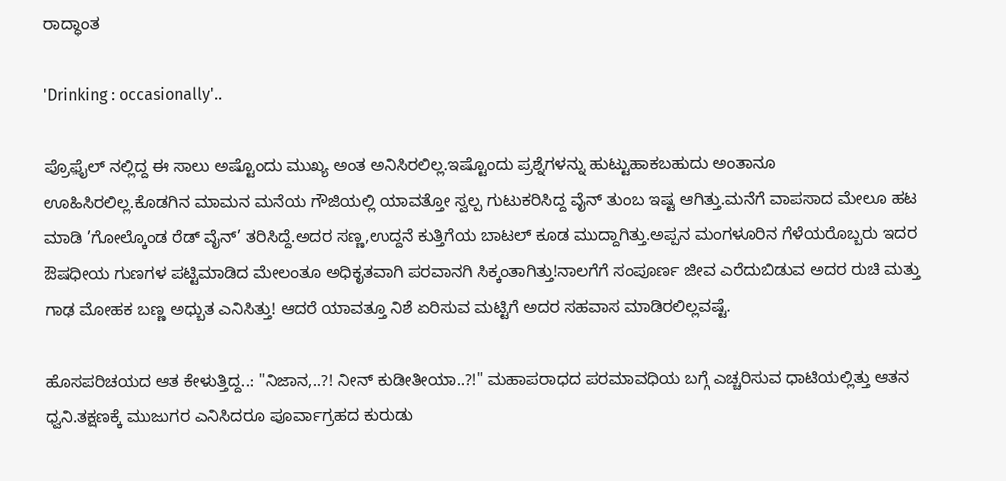ರಾದ್ಧಾಂತ

'Drinking : occasionally'..

ಪ್ರೊಫ಼ೈಲ್ ನಲ್ಲಿದ್ದ ಈ ಸಾಲು ಅಷ್ಟೊಂದು ಮುಖ್ಯ ಅಂತ ಅನಿಸಿರಲಿಲ್ಲ.ಇಷ್ಟೊಂದು ಪ್ರಶ್ನೆಗಳನ್ನು ಹುಟ್ಟುಹಾಕಬಹುದು ಅಂತಾನೂ ಊಹಿಸಿರಲಿಲ್ಲ.ಕೊಡಗಿನ ಮಾಮನ ಮನೆಯ ಗೌಜಿಯಲ್ಲಿ ಯಾವತ್ತೋ ಸ್ವಲ್ಪ ಗುಟುಕರಿಸಿದ್ದ ವೈನ್ ತುಂಬ ಇಷ್ಟ ಆಗಿತ್ತು.ಮನೆಗೆ ವಾಪಸಾದ ಮೇಲೂ ಹಟ ಮಾಡಿ ’ಗೋಲ್ಕೊಂಡ ರೆಡ್ ವೈನ್’ ತರಿಸಿದ್ದೆ.ಅದರ ಸಣ್ಣ,ಉದ್ದನೆ ಕುತ್ತಿಗೆಯ ಬಾಟಲ್ ಕೂಡ ಮುದ್ದಾಗಿತ್ತು.ಅಪ್ಪನ ಮಂಗಳೂರಿನ ಗೆಳೆಯರೊಬ್ಬರು ಇದರ ಔಷಧೀಯ ಗುಣಗಳ ಪಟ್ಟಿಮಾಡಿದ ಮೇಲಂತೂ ಅಧಿಕೃತವಾಗಿ ಪರವಾನಗಿ ಸಿಕ್ಕಂತಾಗಿತ್ತು!ನಾಲಗೆಗೆ ಸಂಪೂರ್ಣ ಜೀವ ಎರೆದುಬಿಡುವ ಅದರ ರುಚಿ ಮತ್ತು ಗಾಢ ಮೋಹಕ ಬಣ್ಣ ಅಧ್ಬುತ ಎನಿಸಿತ್ತು! ಆದರೆ ಯಾವತ್ತೂ ನಿಶೆ ಏರಿಸುವ ಮಟ್ಟಿಗೆ ಅದರ ಸಹವಾಸ ಮಾಡಿರಲಿಲ್ಲವಷ್ಟೆ.

ಹೊಸಪರಿಚಯದ ಆತ ಕೇಳುತ್ತಿದ್ದ..: "ನಿಜಾನ,..?! ನೀನ್ ಕುಡೀತೀಯಾ..?!" ಮಹಾಪರಾಧದ ಪರಮಾವಧಿಯ ಬಗ್ಗೆ ಎಚ್ಚರಿಸುವ ಧಾಟಿಯಲ್ಲಿತ್ತು ಆತನ ಧ್ವನಿ.ತಕ್ಷಣಕ್ಕೆ ಮುಜುಗರ ಎನಿಸಿದರೂ ಪೂರ್ವಾಗ್ರಹದ ಕುರುಡು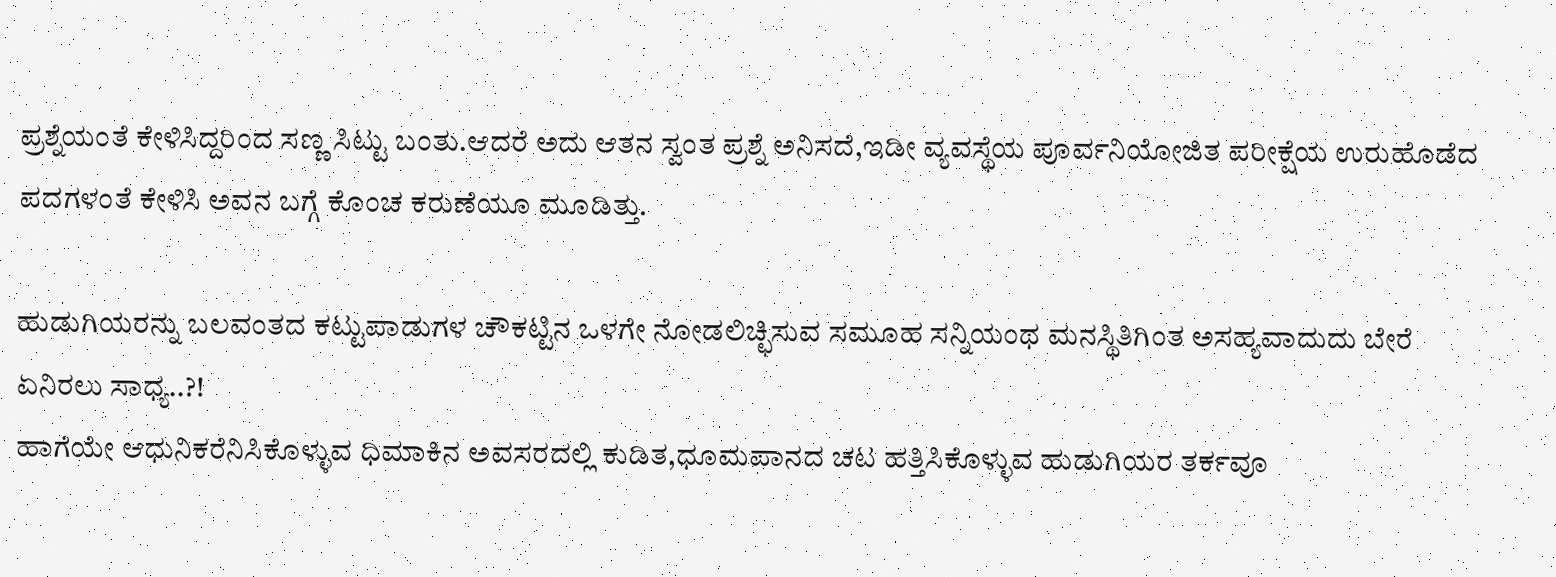ಪ್ರಶ್ನೆಯಂತೆ ಕೇಳಿಸಿದ್ದರಿಂದ ಸಣ್ಣ ಸಿಟ್ಟು ಬಂತು.ಆದರೆ ಅದು ಆತನ ಸ್ವಂತ ಪ್ರಶ್ನೆ ಅನಿಸದೆ,ಇಡೀ ವ್ಯವಸ್ಥೆಯ ಪೂರ್ವನಿಯೋಜಿತ ಪರೀಕ್ಷೆಯ ಉರುಹೊಡೆದ ಪದಗಳಂತೆ ಕೇಳಿಸಿ ಅವನ ಬಗ್ಗೆ ಕೊಂಚ ಕರುಣೆಯೂ ಮೂಡಿತ್ತು.

ಹುಡುಗಿಯರನ್ನು ಬಲವಂತದ ಕಟ್ಟುಪಾಡುಗಳ ಚೌಕಟ್ಟಿನ ಒಳಗೇ ನೋಡಲಿಚ್ಛಿಸುವ ಸಮೂಹ ಸನ್ನಿಯಂಥ ಮನಸ್ಥಿತಿಗಿಂತ ಅಸಹ್ಯವಾದುದು ಬೇರೆ ಏನಿರಲು ಸಾಧ್ಯ..?!
ಹಾಗೆಯೇ ಆಧುನಿಕರೆನಿಸಿಕೊಳ್ಳುವ ಧಿಮಾಕಿನ ಅವಸರದಲ್ಲಿ ಕುಡಿತ,ಧೂಮಪಾನದ ಚಟ ಹತ್ತಿಸಿಕೊಳ್ಳುವ ಹುಡುಗಿಯರ ತರ್ಕವೂ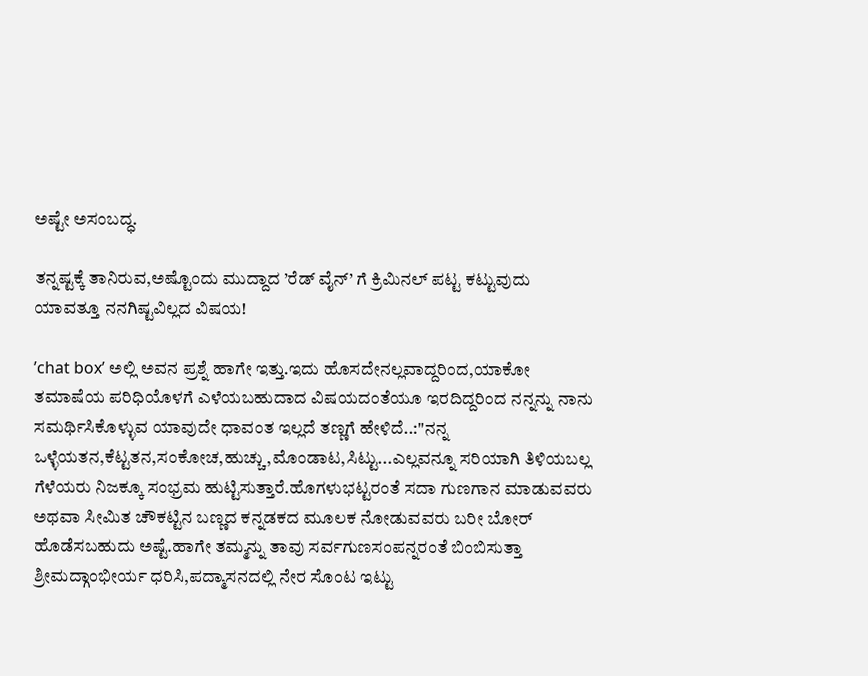ಅಷ್ಟೇ ಅಸಂಬದ್ಧ.

ತನ್ನಷ್ಟಕ್ಕೆ ತಾನಿರುವ,ಅಷ್ಟೊಂದು ಮುದ್ದಾದ ’ರೆಡ್ ವೈನ್’ ಗೆ ಕ್ರಿಮಿನಲ್ ಪಟ್ಟ ಕಟ್ಟುವುದು ಯಾವತ್ತೂ ನನಗಿಷ್ಟವಿಲ್ಲದ ವಿಷಯ!

’chat box’ ಅಲ್ಲಿ ಅವನ ಪ್ರಶ್ನೆ ಹಾಗೇ ಇತ್ತು.ಇದು ಹೊಸದೇನಲ್ಲವಾದ್ದರಿಂದ,ಯಾಕೋ ತಮಾಷೆಯ ಪರಿಧಿಯೊಳಗೆ ಎಳೆಯಬಹುದಾದ ವಿಷಯದಂತೆಯೂ ಇರದಿದ್ದರಿಂದ ನನ್ನನ್ನು ನಾನು ಸಮರ್ಥಿಸಿಕೊಳ್ಳುವ ಯಾವುದೇ ಧಾವಂತ ಇಲ್ಲದೆ ತಣ್ಣಗೆ ಹೇಳಿದೆ..:"ನನ್ನ ಒಳ್ಳೆಯತನ,ಕೆಟ್ಟತನ,ಸಂಕೋಚ,ಹುಚ್ಚು,ಮೊಂಡಾಟ,ಸಿಟ್ಟು...ಎಲ್ಲವನ್ನೂ ಸರಿಯಾಗಿ ತಿಳಿಯಬಲ್ಲ ಗೆಳೆಯರು ನಿಜಕ್ಕೂ ಸಂಭ್ರಮ ಹುಟ್ಟಿಸುತ್ತಾರೆ.ಹೊಗಳುಭಟ್ಟರಂತೆ ಸದಾ ಗುಣಗಾನ ಮಾಡುವವರು ಅಥವಾ ಸೀಮಿತ ಚೌಕಟ್ಟಿನ ಬಣ್ಣದ ಕನ್ನಡಕದ ಮೂಲಕ ನೋಡುವವರು ಬರೀ ಬೋರ್ ಹೊಡೆಸಬಹುದು ಅಷ್ಟೆ.ಹಾಗೇ ತಮ್ಮನ್ನು ತಾವು ಸರ್ವಗುಣಸಂಪನ್ನರಂತೆ ಬಿಂಬಿಸುತ್ತಾ ಶ್ರೀಮದ್ಗಾಂಭೀರ್ಯ ಧರಿಸಿ,ಪದ್ಮಾಸನದಲ್ಲಿ ನೇರ ಸೊಂಟ ಇಟ್ಟು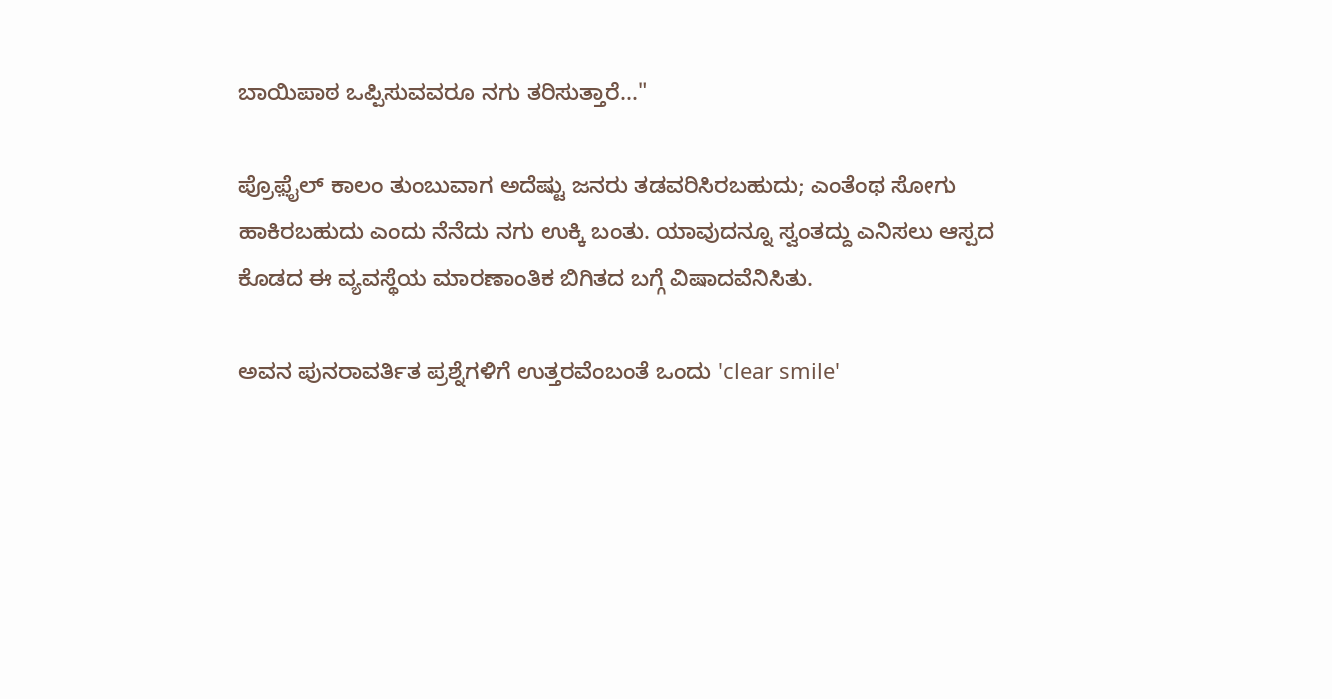ಬಾಯಿಪಾಠ ಒಪ್ಪಿಸುವವರೂ ನಗು ತರಿಸುತ್ತಾರೆ..."

ಪ್ರೊಫ಼ೈಲ್ ಕಾಲಂ ತುಂಬುವಾಗ ಅದೆಷ್ಟು ಜನರು ತಡವರಿಸಿರಬಹುದು; ಎಂತೆಂಥ ಸೋಗು ಹಾಕಿರಬಹುದು ಎಂದು ನೆನೆದು ನಗು ಉಕ್ಕಿ ಬಂತು. ಯಾವುದನ್ನೂ ಸ್ವಂತದ್ದು ಎನಿಸಲು ಆಸ್ಪದ ಕೊಡದ ಈ ವ್ಯವಸ್ಥೆಯ ಮಾರಣಾಂತಿಕ ಬಿಗಿತದ ಬಗ್ಗೆ ವಿಷಾದವೆನಿಸಿತು.

ಅವನ ಪುನರಾವರ್ತಿತ ಪ್ರಶ್ನೆಗಳಿಗೆ ಉತ್ತರವೆಂಬಂತೆ ಒಂದು 'clear smile'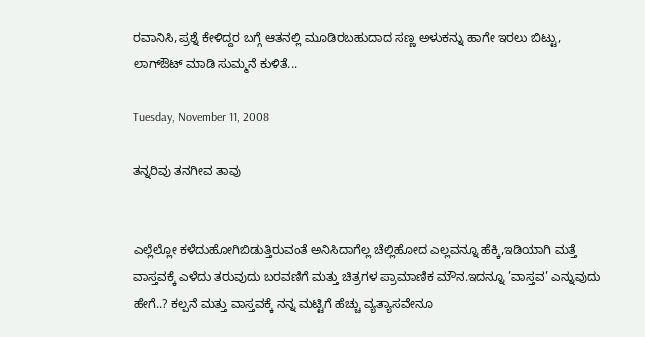ರವಾನಿಸಿ,ಪ್ರಶ್ನೆ ಕೇಳಿದ್ದರ ಬಗ್ಗೆ ಆತನಲ್ಲಿ ಮೂಡಿರಬಹುದಾದ ಸಣ್ಣ ಅಳುಕನ್ನು ಹಾಗೇ ಇರಲು ಬಿಟ್ಟು, ಲಾಗ್ಔಟ್ ಮಾಡಿ ಸುಮ್ಮನೆ ಕುಳಿತೆ...

Tuesday, November 11, 2008

ತನ್ನರಿವು ತನಗೀವ ತಾವು


ಎಲ್ಲೆಲ್ಲೋ ಕಳೆದುಹೋಗಿಬಿಡುತ್ತಿರುವಂತೆ ಅನಿಸಿದಾಗೆಲ್ಲ ಚೆಲ್ಲಿಹೋದ ಎಲ್ಲವನ್ನೂ ಹೆಕ್ಕಿ,ಇಡಿಯಾಗಿ ಮತ್ತೆ ವಾಸ್ತವಕ್ಕೆ ಎಳೆದು ತರುವುದು ಬರವಣಿಗೆ ಮತ್ತು ಚಿತ್ರಗಳ ಪ್ರಾಮಾಣಿಕ ಮೌನ.ಇದನ್ನೂ ’ವಾಸ್ತವ’ ಎನ್ನುವುದು ಹೇಗೆ..? ಕಲ್ಪನೆ ಮತ್ತು ವಾಸ್ತವಕ್ಕೆ ನನ್ನ ಮಟ್ಟಿಗೆ ಹೆಚ್ಚು ವ್ಯತ್ಯಾಸವೇನೂ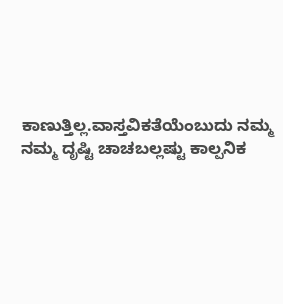ಕಾಣುತ್ತಿಲ್ಲ.ವಾಸ್ತವಿಕತೆಯೆಂಬುದು ನಮ್ಮ ನಮ್ಮ ದೃಷ್ಟಿ ಚಾಚಬಲ್ಲಷ್ಟು ಕಾಲ್ಪನಿಕ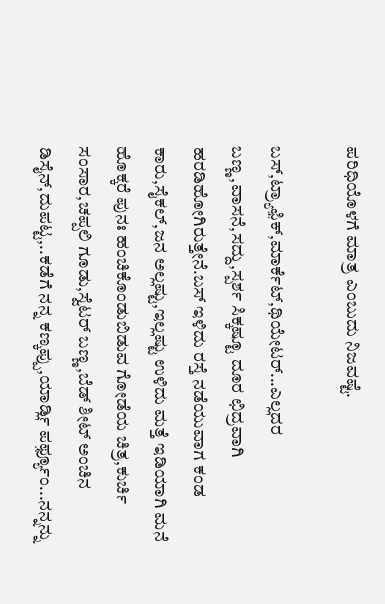ಪರಿಧಿಯೊಳಗೆ ಮಾತ್ರ ಎಂಬುದು ನಿಜವಷ್ಟೆ.

ಬಸ್,ಟ್ರ್ಯಾಫ಼ಿಕ್,ಮಾರ್ಕೆಟ್,ಥಿಯೇಟರ್...ಎಲ್ಲದರ ಬಣ್ಣ,ವಾಸನೆ,ಸದ್ದು,ಸ್ಪರ್ಶ ಸಿಕ್ಕಷ್ಟೂ ದೂರ ಛಿದ್ರವಾಗಿ ಹರಡಿಹೋಗಿರುತ್ತೇನೆ.ಬಸ್ ಇಳಿದು ರಸ್ತೆ ನಡೆಯುವಾಗ ಕಂಡ ಕಾರು,ಸೈಕಲ್,ಜನ ಅಲ್ಲಷ್ಟು,ಇಲ್ಲಷ್ಟು ಉಳಿದು ಮತ್ತೆ ಇಡಿಯಾಗಿ ಮನೆ ಹೊಕ್ಕರೆ ಪುನಃ ಹಂಚಿಕೊಂಡುಬಿಡುವ ಗೋಡೆಯ ಚಿತ್ರ,ಕುರ್ಚಿ ಸಂಸಾರ,ಚಪ್ಪಲಿ ಗೂಡು,ಸ್ವೆಟರ್ ಬಣ್ಣ,ಬೆಡ್ ಶೀಟ್ ಅಂಚಿನ ಡಿಸೈನ್,ದುಪಟ್ಟ,..ಕಡೆಗೆ ನನ್ನ ಕಣ್ಕಪ್ಪು,ಯಾರ್ಡ್ಲಿ ಪರ್ಫ಼್ಯೂಂ...ನನ್ನನ್ನು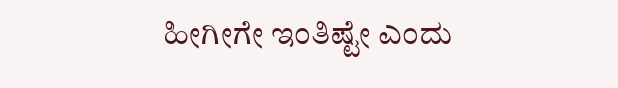ಹೀಗೀಗೇ ಇಂತಿಷ್ಟೇ ಎಂದು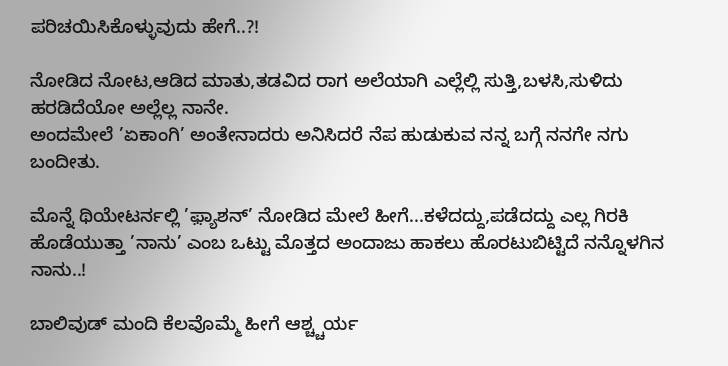ಪರಿಚಯಿಸಿಕೊಳ್ಳುವುದು ಹೇಗೆ..?!

ನೋಡಿದ ನೋಟ,ಆಡಿದ ಮಾತು,ತಡವಿದ ರಾಗ ಅಲೆಯಾಗಿ ಎಲ್ಲೆಲ್ಲಿ ಸುತ್ತಿ,ಬಳಸಿ,ಸುಳಿದು ಹರಡಿದೆಯೋ ಅಲ್ಲೆಲ್ಲ ನಾನೇ.
ಅಂದಮೇಲೆ ’ಏಕಾಂಗಿ’ ಅಂತೇನಾದರು ಅನಿಸಿದರೆ ನೆಪ ಹುಡುಕುವ ನನ್ನ ಬಗ್ಗೆ ನನಗೇ ನಗು ಬಂದೀತು.

ಮೊನ್ನೆ ಥಿಯೇಟರ್ನಲ್ಲಿ ’ಫ಼್ಯಾಶನ್’ ನೋಡಿದ ಮೇಲೆ ಹೀಗೆ...ಕಳೆದದ್ದು,ಪಡೆದದ್ದು ಎಲ್ಲ ಗಿರಕಿ ಹೊಡೆಯುತ್ತಾ ’ನಾನು’ ಎಂಬ ಒಟ್ಟು ಮೊತ್ತದ ಅಂದಾಜು ಹಾಕಲು ಹೊರಟುಬಿಟ್ಟಿದೆ ನನ್ನೊಳಗಿನ ನಾನು..!

ಬಾಲಿವುಡ್ ಮಂದಿ ಕೆಲವೊಮ್ಮೆ ಹೀಗೆ ಆಶ್ಚ್ಚರ್ಯ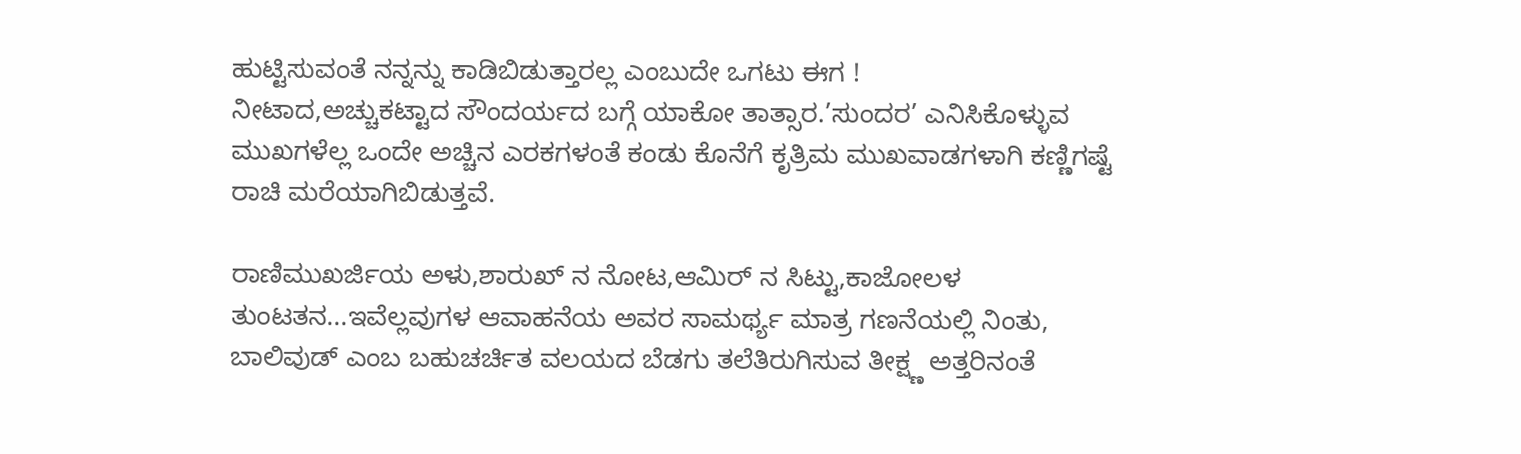ಹುಟ್ಟಿಸುವಂತೆ ನನ್ನನ್ನು ಕಾಡಿಬಿಡುತ್ತಾರಲ್ಲ ಎಂಬುದೇ ಒಗಟು ಈಗ !
ನೀಟಾದ,ಅಚ್ಚುಕಟ್ಟಾದ ಸೌಂದರ್ಯದ ಬಗ್ಗೆ ಯಾಕೋ ತಾತ್ಸಾರ.’ಸುಂದರ’ ಎನಿಸಿಕೊಳ್ಳುವ ಮುಖಗಳೆಲ್ಲ ಒಂದೇ ಅಚ್ಚಿನ ಎರಕಗಳಂತೆ ಕಂಡು ಕೊನೆಗೆ ಕೃತ್ರಿಮ ಮುಖವಾಡಗಳಾಗಿ ಕಣ್ಣಿಗಷ್ಟೆ ರಾಚಿ ಮರೆಯಾಗಿಬಿಡುತ್ತವೆ.

ರಾಣಿಮುಖರ್ಜಿಯ ಅಳು,ಶಾರುಖ್ ನ ನೋಟ,ಆಮಿರ್ ನ ಸಿಟ್ಟು,ಕಾಜೋಲಳ ತುಂಟತನ...ಇವೆಲ್ಲವುಗಳ ಆವಾಹನೆಯ ಅವರ ಸಾಮರ್ಥ್ಯ ಮಾತ್ರ ಗಣನೆಯಲ್ಲಿ ನಿಂತು, ಬಾಲಿವುಡ್ ಎಂಬ ಬಹುಚರ್ಚಿತ ವಲಯದ ಬೆಡಗು ತಲೆತಿರುಗಿಸುವ ತೀಕ್ಷ್ಣ ಅತ್ತರಿನಂತೆ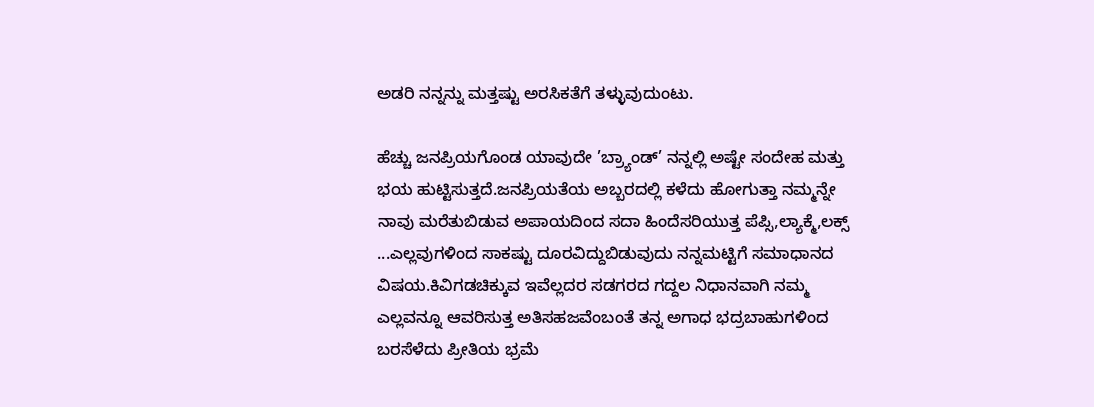ಅಡರಿ ನನ್ನನ್ನು ಮತ್ತಷ್ಟು ಅರಸಿಕತೆಗೆ ತಳ್ಳುವುದುಂಟು.

ಹೆಚ್ಚು ಜನಪ್ರಿಯಗೊಂಡ ಯಾವುದೇ ’ಬ್ರ್ಯಾಂಡ್’ ನನ್ನಲ್ಲಿ ಅಷ್ಟೇ ಸಂದೇಹ ಮತ್ತು ಭಯ ಹುಟ್ಟಿಸುತ್ತದೆ.ಜನಪ್ರಿಯತೆಯ ಅಬ್ಬರದಲ್ಲಿ ಕಳೆದು ಹೋಗುತ್ತಾ ನಮ್ಮನ್ನೇ ನಾವು ಮರೆತುಬಿಡುವ ಅಪಾಯದಿಂದ ಸದಾ ಹಿಂದೆಸರಿಯುತ್ತ ಪೆಪ್ಸಿ,ಲ್ಯಾಕ್ಮೆ,ಲಕ್ಸ್ ...ಎಲ್ಲವುಗಳಿಂದ ಸಾಕಷ್ಟು ದೂರವಿದ್ದುಬಿಡುವುದು ನನ್ನಮಟ್ಟಿಗೆ ಸಮಾಧಾನದ ವಿಷಯ.ಕಿವಿಗಡಚಿಕ್ಕುವ ಇವೆಲ್ಲದರ ಸಡಗರದ ಗದ್ದಲ ನಿಧಾನವಾಗಿ ನಮ್ಮ ಎಲ್ಲವನ್ನೂ ಆವರಿಸುತ್ತ ಅತಿಸಹಜವೆಂಬಂತೆ ತನ್ನ ಅಗಾಧ ಭದ್ರಬಾಹುಗಳಿಂದ ಬರಸೆಳೆದು ಪ್ರೀತಿಯ ಭ್ರಮೆ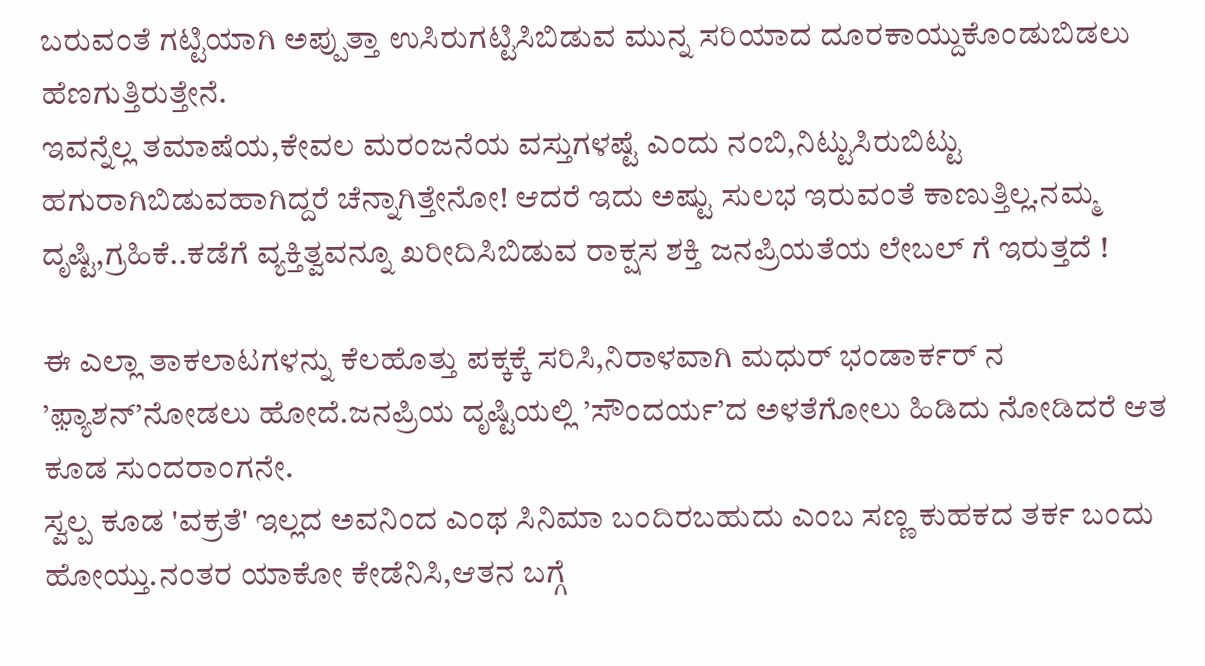ಬರುವಂತೆ ಗಟ್ಟಿಯಾಗಿ ಅಪ್ಪುತ್ತಾ ಉಸಿರುಗಟ್ಟಿಸಿಬಿಡುವ ಮುನ್ನ ಸರಿಯಾದ ದೂರಕಾಯ್ದುಕೊಂಡುಬಿಡಲು ಹೆಣಗುತ್ತಿರುತ್ತೇನೆ.
ಇವನ್ನೆಲ್ಲ ತಮಾಷೆಯ,ಕೇವಲ ಮರಂಜನೆಯ ವಸ್ತುಗಳಷ್ಟೆ ಎಂದು ನಂಬಿ,ನಿಟ್ಟುಸಿರುಬಿಟ್ಟು ಹಗುರಾಗಿಬಿಡುವಹಾಗಿದ್ದರೆ ಚೆನ್ನಾಗಿತ್ತೇನೋ! ಆದರೆ ಇದು ಅಷ್ಟು ಸುಲಭ ಇರುವಂತೆ ಕಾಣುತ್ತಿಲ್ಲ.ನಮ್ಮ ದೃಷ್ಟಿ,ಗ್ರಹಿಕೆ..ಕಡೆಗೆ ವ್ಯಕ್ತಿತ್ವವನ್ನೂ ಖರೀದಿಸಿಬಿಡುವ ರಾಕ್ಷಸ ಶಕ್ತಿ ಜನಪ್ರಿಯತೆಯ ಲೇಬಲ್ ಗೆ ಇರುತ್ತದೆ !

ಈ ಎಲ್ಲಾ ತಾಕಲಾಟಗಳನ್ನು ಕೆಲಹೊತ್ತು ಪಕ್ಕಕ್ಕೆ ಸರಿಸಿ,ನಿರಾಳವಾಗಿ ಮಧುರ್ ಭಂಡಾರ್ಕರ್ ನ ’ಫ಼್ಯಾಶನ್’ನೋಡಲು ಹೋದೆ.ಜನಪ್ರಿಯ ದೃಷ್ಟಿಯಲ್ಲಿ ’ಸೌಂದರ್ಯ’ದ ಅಳತೆಗೋಲು ಹಿಡಿದು ನೋಡಿದರೆ ಆತ ಕೂಡ ಸುಂದರಾಂಗನೇ.
ಸ್ವಲ್ಪ ಕೂಡ 'ವಕ್ರತೆ' ಇಲ್ಲದ ಅವನಿಂದ ಎಂಥ ಸಿನಿಮಾ ಬಂದಿರಬಹುದು ಎಂಬ ಸಣ್ಣ ಕುಹಕದ ತರ್ಕ ಬಂದು ಹೋಯ್ತು.ನಂತರ ಯಾಕೋ ಕೇಡೆನಿಸಿ,ಆತನ ಬಗ್ಗೆ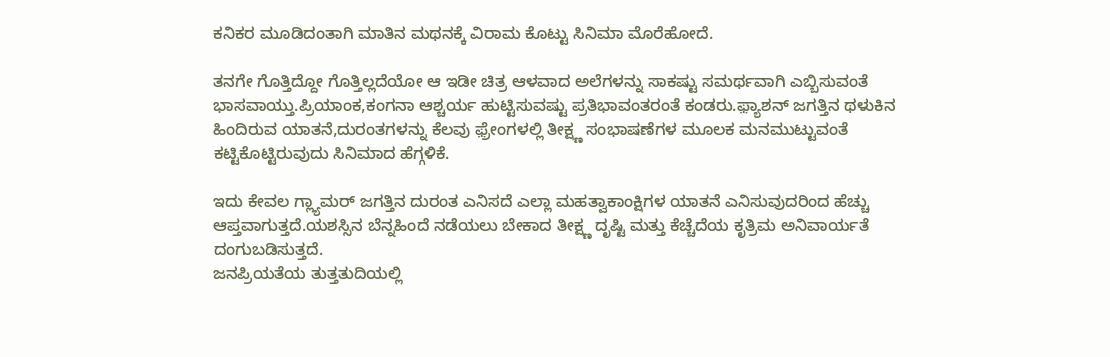ಕನಿಕರ ಮೂಡಿದಂತಾಗಿ ಮಾತಿನ ಮಥನಕ್ಕೆ ವಿರಾಮ ಕೊಟ್ಟು ಸಿನಿಮಾ ಮೊರೆಹೋದೆ.

ತನಗೇ ಗೊತ್ತಿದ್ದೋ ಗೊತ್ತಿಲ್ಲದೆಯೋ ಆ ಇಡೀ ಚಿತ್ರ ಆಳವಾದ ಅಲೆಗಳನ್ನು ಸಾಕಷ್ಟು ಸಮರ್ಥವಾಗಿ ಎಬ್ಬಿಸುವಂತೆ ಭಾಸವಾಯ್ತು.ಪ್ರಿಯಾಂಕ,ಕಂಗನಾ ಆಶ್ಚರ್ಯ ಹುಟ್ಟಿಸುವಷ್ಟು ಪ್ರತಿಭಾವಂತರಂತೆ ಕಂಡರು.ಫ಼್ಯಾಶನ್ ಜಗತ್ತಿನ ಥಳುಕಿನ ಹಿಂದಿರುವ ಯಾತನೆ,ದುರಂತಗಳನ್ನು ಕೆಲವು ಫ಼್ರೇಂಗಳಲ್ಲಿ ತೀಕ್ಷ್ಣ ಸಂಭಾಷಣೆಗಳ ಮೂಲಕ ಮನಮುಟ್ಟುವಂತೆ ಕಟ್ಟಿಕೊಟ್ಟಿರುವುದು ಸಿನಿಮಾದ ಹೆಗ್ಗಳಿಕೆ.

ಇದು ಕೇವಲ ಗ್ಲ್ಯಾಮರ್ ಜಗತ್ತಿನ ದುರಂತ ಎನಿಸದೆ ಎಲ್ಲಾ ಮಹತ್ವಾಕಾಂಕ್ಷಿಗಳ ಯಾತನೆ ಎನಿಸುವುದರಿಂದ ಹೆಚ್ಚು ಆಪ್ತವಾಗುತ್ತದೆ.ಯಶಸ್ಸಿನ ಬೆನ್ನಹಿಂದೆ ನಡೆಯಲು ಬೇಕಾದ ತೀಕ್ಷ್ಣ ದೃಷ್ಟಿ ಮತ್ತು ಕೆಚ್ಚೆದೆಯ ಕೃತ್ರಿಮ ಅನಿವಾರ್ಯತೆ ದಂಗುಬಡಿಸುತ್ತದೆ.
ಜನಪ್ರಿಯತೆಯ ತುತ್ತತುದಿಯಲ್ಲಿ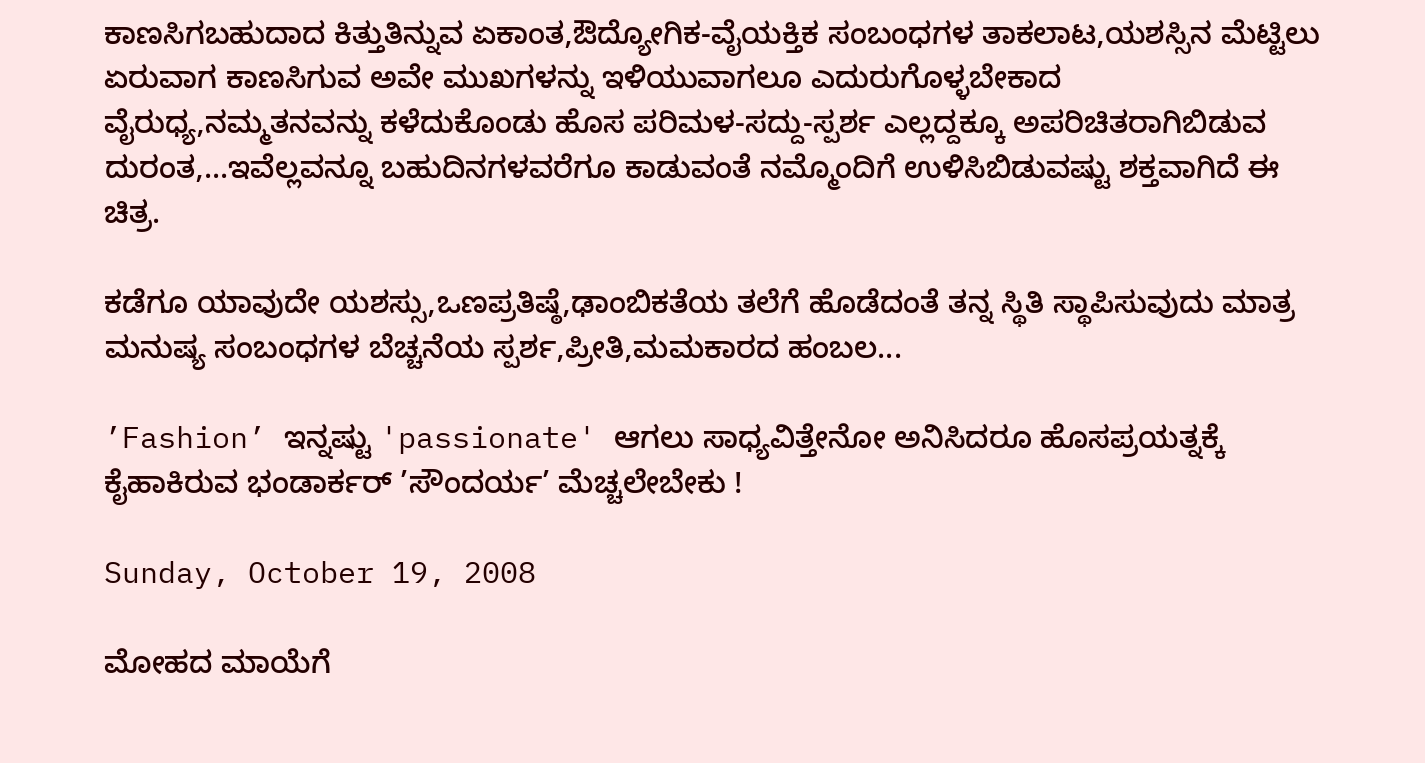ಕಾಣಸಿಗಬಹುದಾದ ಕಿತ್ತುತಿನ್ನುವ ಏಕಾಂತ,ಔದ್ಯೋಗಿಕ-ವೈಯಕ್ತಿಕ ಸಂಬಂಧಗಳ ತಾಕಲಾಟ,ಯಶಸ್ಸಿನ ಮೆಟ್ಟಿಲು ಏರುವಾಗ ಕಾಣಸಿಗುವ ಅವೇ ಮುಖಗಳನ್ನು ಇಳಿಯುವಾಗಲೂ ಎದುರುಗೊಳ್ಳಬೇಕಾದ ವೈರುಧ್ಯ,ನಮ್ಮತನವನ್ನು ಕಳೆದುಕೊಂಡು ಹೊಸ ಪರಿಮಳ-ಸದ್ದು-ಸ್ಪರ್ಶ ಎಲ್ಲದ್ದಕ್ಕೂ ಅಪರಿಚಿತರಾಗಿಬಿಡುವ ದುರಂತ,...ಇವೆಲ್ಲವನ್ನೂ ಬಹುದಿನಗಳವರೆಗೂ ಕಾಡುವಂತೆ ನಮ್ಮೊಂದಿಗೆ ಉಳಿಸಿಬಿಡುವಷ್ಟು ಶಕ್ತವಾಗಿದೆ ಈ ಚಿತ್ರ.

ಕಡೆಗೂ ಯಾವುದೇ ಯಶಸ್ಸು,ಒಣಪ್ರತಿಷ್ಠೆ,ಢಾಂಬಿಕತೆಯ ತಲೆಗೆ ಹೊಡೆದಂತೆ ತನ್ನ ಸ್ಥಿತಿ ಸ್ಥಾಪಿಸುವುದು ಮಾತ್ರ ಮನುಷ್ಯ ಸಂಬಂಧಗಳ ಬೆಚ್ಚನೆಯ ಸ್ಪರ್ಶ,ಪ್ರೀತಿ,ಮಮಕಾರದ ಹಂಬಲ...

’Fashion’ ಇನ್ನಷ್ಟು 'passionate' ಆಗಲು ಸಾಧ್ಯವಿತ್ತೇನೋ ಅನಿಸಿದರೂ ಹೊಸಪ್ರಯತ್ನಕ್ಕೆ ಕೈಹಾಕಿರುವ ಭಂಡಾರ್ಕರ್ ’ಸೌಂದರ್ಯ’ ಮೆಚ್ಚಲೇಬೇಕು !

Sunday, October 19, 2008

ಮೋಹದ ಮಾಯೆಗೆ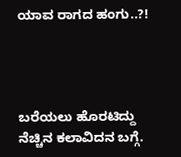ಯಾವ ರಾಗದ ಹಂಗು..?!




ಬರೆಯಲು ಹೊರಟಿದ್ದು ನೆಚ್ಚಿನ ಕಲಾವಿದನ ಬಗ್ಗೆ.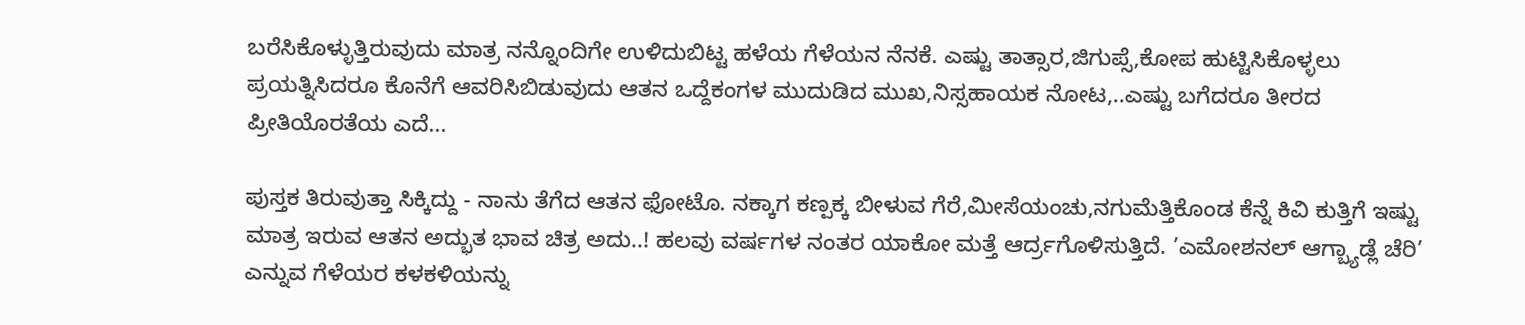ಬರೆಸಿಕೊಳ್ಳುತ್ತಿರುವುದು ಮಾತ್ರ ನನ್ನೊಂದಿಗೇ ಉಳಿದುಬಿಟ್ಟ ಹಳೆಯ ಗೆಳೆಯನ ನೆನಕೆ. ಎಷ್ಟು ತಾತ್ಸಾರ,ಜಿಗುಪ್ಸೆ,ಕೋಪ ಹುಟ್ಟಿಸಿಕೊಳ್ಳಲು ಪ್ರಯತ್ನಿಸಿದರೂ ಕೊನೆಗೆ ಆವರಿಸಿಬಿಡುವುದು ಆತನ ಒದ್ದೆಕಂಗಳ ಮುದುಡಿದ ಮುಖ,ನಿಸ್ಸಹಾಯಕ ನೋಟ,..ಎಷ್ಟು ಬಗೆದರೂ ತೀರದ ಪ್ರೀತಿಯೊರತೆಯ ಎದೆ...

ಪುಸ್ತಕ ತಿರುವುತ್ತಾ ಸಿಕ್ಕಿದ್ದು - ನಾನು ತೆಗೆದ ಆತನ ಫೋಟೊ. ನಕ್ಕಾಗ ಕಣ್ಪಕ್ಕ ಬೀಳುವ ಗೆರೆ,ಮೀಸೆಯಂಚು,ನಗುಮೆತ್ತಿಕೊಂಡ ಕೆನ್ನೆ ಕಿವಿ ಕುತ್ತಿಗೆ ಇಷ್ಟು ಮಾತ್ರ ಇರುವ ಆತನ ಅದ್ಭುತ ಭಾವ ಚಿತ್ರ ಅದು..! ಹಲವು ವರ್ಷಗಳ ನಂತರ ಯಾಕೋ ಮತ್ತೆ ಆರ್ದ್ರಗೊಳಿಸುತ್ತಿದೆ. ’ಎಮೋಶನಲ್ ಆಗ್ಬ್ಯಾಡ್ಲೆ ಚೆರಿ’ ಎನ್ನುವ ಗೆಳೆಯರ ಕಳಕಳಿಯನ್ನು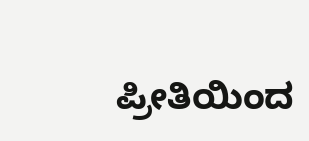ಪ್ರೀತಿಯಿಂದ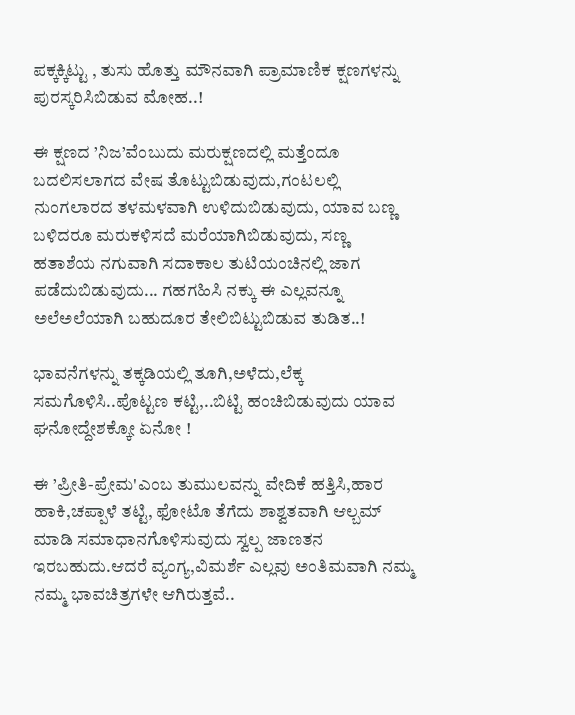ಪಕ್ಕಕ್ಕಿಟ್ಟು , ತುಸು ಹೊತ್ತು ಮೌನವಾಗಿ ಪ್ರಾಮಾಣಿಕ ಕ್ಷಣಗಳನ್ನು ಪುರಸ್ಕರಿಸಿಬಿಡುವ ಮೋಹ..!

ಈ ಕ್ಷಣದ ’ನಿಜ’ವೆಂಬುದು ಮರುಕ್ಷಣದಲ್ಲಿ ಮತ್ತೆಂದೂ ಬದಲಿಸಲಾಗದ ವೇಷ ತೊಟ್ಟುಬಿಡುವುದು,ಗಂಟಲಲ್ಲಿ ನುಂಗಲಾರದ ತಳಮಳವಾಗಿ ಉಳಿದುಬಿಡುವುದು, ಯಾವ ಬಣ್ಣ ಬಳಿದರೂ ಮರುಕಳಿಸದೆ ಮರೆಯಾಗಿಬಿಡುವುದು, ಸಣ್ಣ ಹತಾಶೆಯ ನಗುವಾಗಿ ಸದಾಕಾಲ ತುಟಿಯಂಚಿನಲ್ಲಿ ಜಾಗ ಪಡೆದುಬಿಡುವುದು... ಗಹಗಹಿಸಿ ನಕ್ಕು ಈ ಎಲ್ಲವನ್ನೂ ಅಲೆಅಲೆಯಾಗಿ ಬಹುದೂರ ತೇಲಿಬಿಟ್ಟುಬಿಡುವ ತುಡಿತ..!

ಭಾವನೆಗಳನ್ನು ತಕ್ಕಡಿಯಲ್ಲಿ ತೂಗಿ,ಅಳೆದು,ಲೆಕ್ಕ ಸಮಗೊಳಿಸಿ..ಪೊಟ್ಟಣ ಕಟ್ಟಿ,..ಬಿಟ್ಟಿ ಹಂಚಿಬಿಡುವುದು ಯಾವ ಘನೋದ್ದೇಶಕ್ಕೋ ಏನೋ !

ಈ ’ಪ್ರೀತಿ-ಪ್ರೇಮ'ಎಂಬ ತುಮುಲವನ್ನು ವೇದಿಕೆ ಹತ್ತಿಸಿ,ಹಾರ ಹಾಕಿ,ಚಪ್ಪಾಳೆ ತಟ್ಟಿ, ಫೋಟೊ ತೆಗೆದು ಶಾಶ್ವತವಾಗಿ ಆಲ್ಬಮ್ ಮಾಡಿ ಸಮಾಧಾನಗೊಳಿಸುವುದು ಸ್ವಲ್ಪ ಜಾಣತನ ಇರಬಹುದು.ಆದರೆ ವ್ಯಂಗ್ಯ,ವಿಮರ್ಶೆ ಎಲ್ಲವು ಅಂತಿಮವಾಗಿ ನಮ್ಮ ನಮ್ಮ ಭಾವಚಿತ್ರಗಳೇ ಆಗಿರುತ್ತವೆ..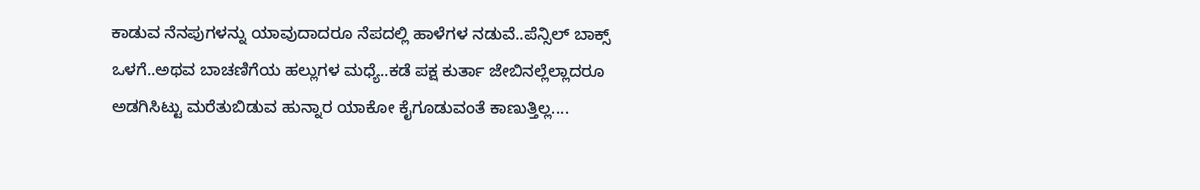ಕಾಡುವ ನೆನಪುಗಳನ್ನು ಯಾವುದಾದರೂ ನೆಪದಲ್ಲಿ ಹಾಳೆಗಳ ನಡುವೆ..ಪೆನ್ಸಿಲ್ ಬಾಕ್ಸ್ ಒಳಗೆ..ಅಥವ ಬಾಚಣಿಗೆಯ ಹಲ್ಲುಗಳ ಮಧ್ಯೆ..ಕಡೆ ಪಕ್ಷ ಕುರ್ತಾ ಜೇಬಿನಲ್ಲೆಲ್ಲಾದರೂ ಅಡಗಿಸಿಟ್ಟು ಮರೆತುಬಿಡುವ ಹುನ್ನಾರ ಯಾಕೋ ಕೈಗೂಡುವಂತೆ ಕಾಣುತ್ತಿಲ್ಲ....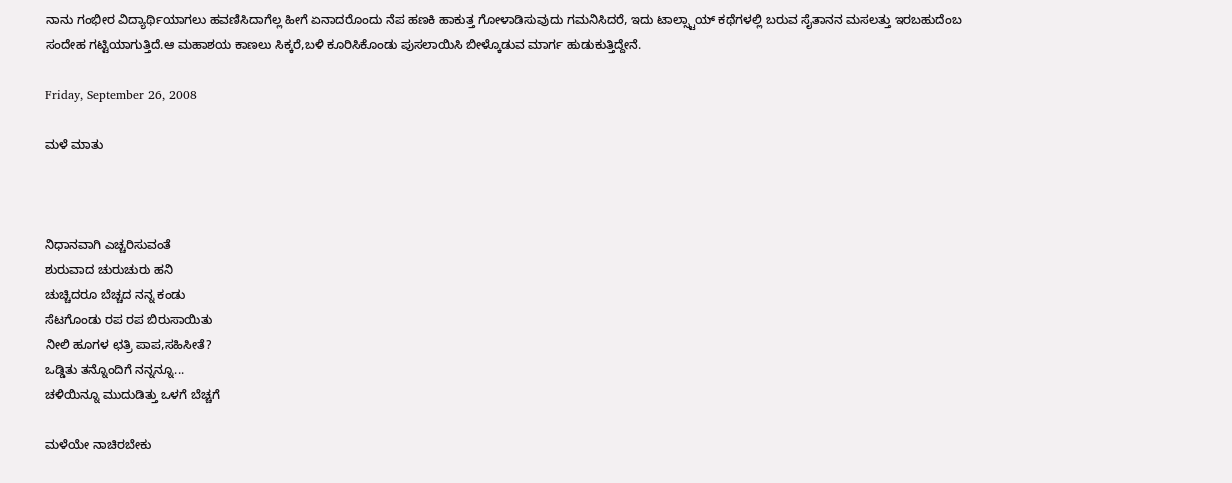ನಾನು ಗಂಭೀರ ವಿದ್ಯಾರ್ಥಿಯಾಗಲು ಹವಣಿಸಿದಾಗೆಲ್ಲ ಹೀಗೆ ಏನಾದರೊಂದು ನೆಪ ಹಣಕಿ ಹಾಕುತ್ತ ಗೋಳಾಡಿಸುವುದು ಗಮನಿಸಿದರೆ, ಇದು ಟಾಲ್ಸ್ಟಾಯ್ ಕಥೆಗಳಲ್ಲಿ ಬರುವ ಸೈತಾನನ ಮಸಲತ್ತು ಇರಬಹುದೆಂಬ ಸಂದೇಹ ಗಟ್ಟಿಯಾಗುತ್ತಿದೆ.ಆ ಮಹಾಶಯ ಕಾಣಲು ಸಿಕ್ಕರೆ,ಬಳಿ ಕೂರಿಸಿಕೊಂಡು ಪುಸಲಾಯಿಸಿ ಬೀಳ್ಕೊಡುವ ಮಾರ್ಗ ಹುಡುಕುತ್ತಿದ್ದೇನೆ.

Friday, September 26, 2008

ಮಳೆ ಮಾತು



ನಿಧಾನವಾಗಿ ಎಚ್ಚರಿಸುವಂತೆ
ಶುರುವಾದ ಚುರುಚುರು ಹನಿ
ಚುಚ್ಚಿದರೂ ಬೆಚ್ಚದ ನನ್ನ ಕಂಡು
ಸೆಟಗೊಂಡು ರಪ ರಪ ಬಿರುಸಾಯಿತು
ನೀಲಿ ಹೂಗಳ ಛತ್ರಿ ಪಾಪ,ಸಹಿಸೀತೆ?
ಒಡ್ಡಿತು ತನ್ನೊಂದಿಗೆ ನನ್ನನ್ನೂ...
ಚಳಿಯಿನ್ನೂ ಮುದುಡಿತ್ತು ಒಳಗೆ ಬೆಚ್ಚಗೆ

ಮಳೆಯೇ ನಾಚಿರಬೇಕು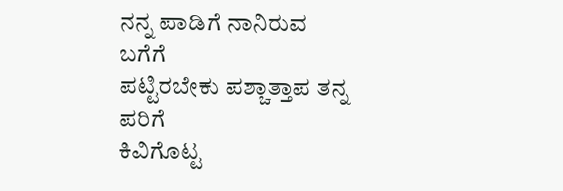ನನ್ನ ಪಾಡಿಗೆ ನಾನಿರುವ ಬಗೆಗೆ
ಪಟ್ಟಿರಬೇಕು ಪಶ್ಚಾತ್ತಾಪ ತನ್ನ ಪರಿಗೆ
ಕಿವಿಗೊಟ್ಟ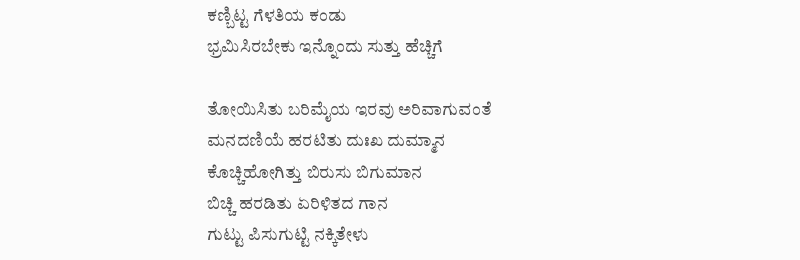ಕಣ್ಬಿಟ್ಟ ಗೆಳತಿಯ ಕಂಡು
ಭ್ರಮಿಸಿರಬೇಕು ಇನ್ನೊಂದು ಸುತ್ತು ಹೆಚ್ಚಿಗೆ

ತೋಯಿಸಿತು ಬರಿಮೈಯ ಇರವು ಅರಿವಾಗುವಂತೆ
ಮನದಣಿಯೆ ಹರಟಿತು ದುಃಖ ದುಮ್ಮಾನ
ಕೊಚ್ಚಿಹೋಗಿತ್ತು ಬಿರುಸು ಬಿಗುಮಾನ
ಬಿಚ್ಚಿ ಹರಡಿತು ಏರಿಳಿತದ ಗಾನ
ಗುಟ್ಟು ಪಿಸುಗುಟ್ಟಿ ನಕ್ಕಿತೇಳು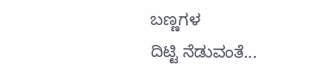ಬಣ್ಣಗಳ
ದಿಟ್ಟಿ ನೆಡುವಂತೆ...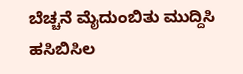ಬೆಚ್ಚನೆ ಮೈದುಂಬಿತು ಮುದ್ದಿಸಿ ಹಸಿಬಿಸಿಲ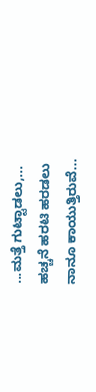...ಮತ್ತೆ ಗುಟ್ಟಾಡಲು,...
ಹಚ್ಚನೆ ಹರಟಿ ಹರಡಲು
ನಾನೂ ಕಾಯುತ್ತಿರುವೆ...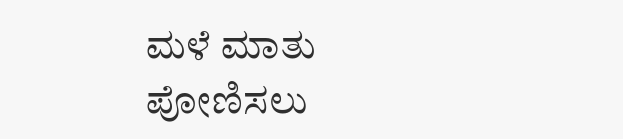ಮಳೆ ಮಾತು ಪೋಣಿಸಲು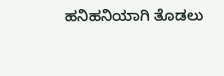ಹನಿಹನಿಯಾಗಿ ತೊಡಲು